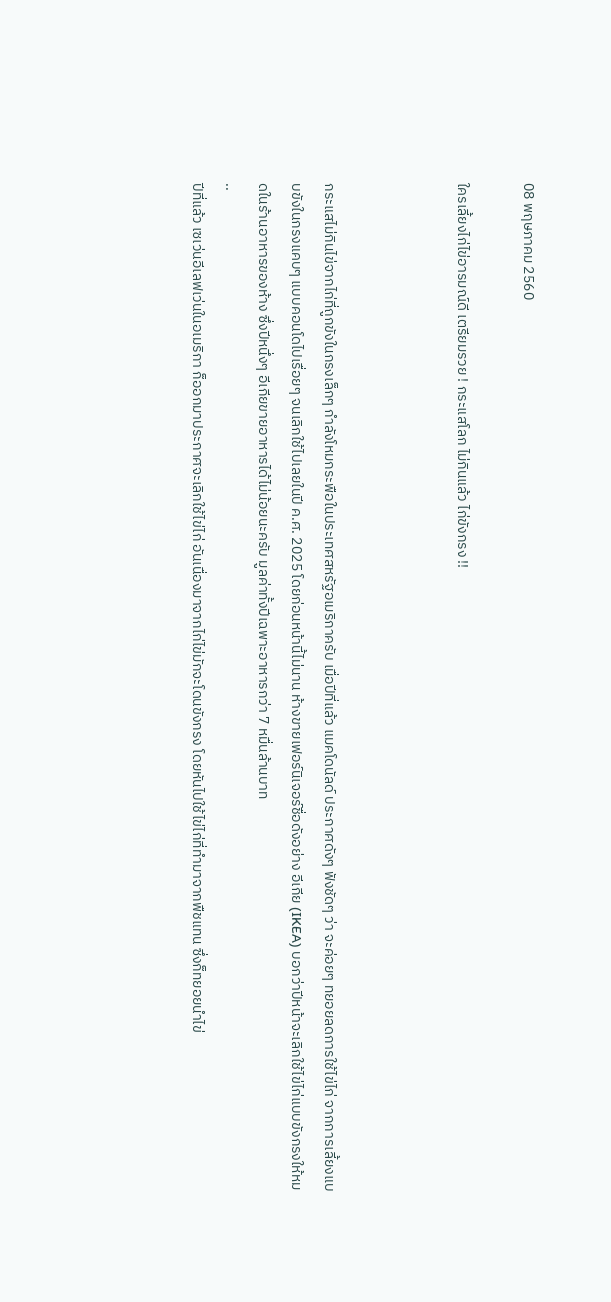08 พฤษภาคม 2560

ใครเลี้ยงไก่ไข่อารมณ์ดี เตรียมรวย ! กระแสโลก ไม่กินแล้ว ไก่ขังกรง !!



กระแสไม่กินไข่จากไก่ที่ถูกขังในกรงเล็กๆ กำลังโหมกระพือในประเทศสหรัฐอเมริกาครับ เมื่อปีที่แล้ว แมคโดนัลด์ ประกาศดังๆ ฟังชัดๆ ว่า จะค่อยๆ ทยอยลดการใช้ไข่ไก่ จากการเลี้ยงแบบขังในกรงแคบๆ แบบคอนโดไปเรื่อยๆ จนเลิกใช้ไปเลยในปี ค.ศ. 2025 โดยก่อนหน้านี้ไม่นาน ห้างขายเฟอร์นิเจอร์ชื่อดังอย่าง อีเกีย (IKEA) บอกว่าปีหน้าจะเลิกใช้ไข่ไก่แบบขังกรงให้หมดในร้านอาหารของห้าง ซึ่งปีหนึ่งๆ อีเกียขายอาหารได้ไม่น้อยนะครับ มูลค่าทั้งปีเฉพาะอาหารกว่า 7 หมื่นล้านบาท
..
ปีที่แล้ว เซเว่นอีเลฟเว่นในอเมริกา ก็ออกมาประกาศจะเลิกใช้ไข่ไก่ อันเนื่องมาจากไก่ไข่มักจะโดนขังกรง โดยหันไปใช้ไข่ไก่ที่ทำมาจากพืชแทน ซึ่งก็ทยอยนำไข่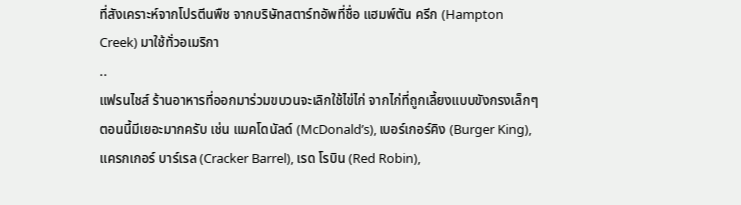ที่สังเคราะห์จากโปรตีนพืช จากบริษัทสตาร์ทอัพที่ชื่อ แฮมพ์ตัน ครีก (Hampton Creek) มาใช้ทั่วอเมริกา
..
แฟรนไชส์ ร้านอาหารที่ออกมาร่วมขบวนจะเลิกใช้ไข่ไก่ จากไก่ที่ถูกเลี้ยงแบบขังกรงเล็กๆ ตอนนี้มีเยอะมากครับ เช่น แมคโดนัลด์ (McDonald’s), เบอร์เกอร์คิง (Burger King), แครกเกอร์ บาร์เรล (Cracker Barrel), เรด โรบิน (Red Robin),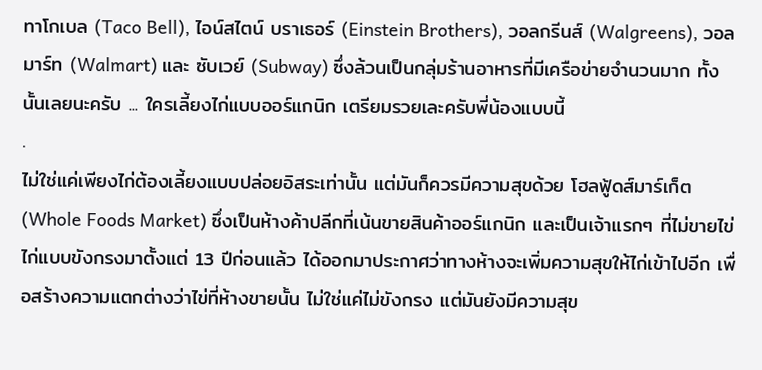ทาโกเบล (Taco Bell), ไอน์สไตน์ บราเธอร์ (Einstein Brothers), วอลกรีนส์ (Walgreens), วอลมาร์ท (Walmart) และ ซับเวย์ (Subway) ซึ่งล้วนเป็นกลุ่มร้านอาหารที่มีเครือข่ายจำนวนมาก ทั้งนั้นเลยนะครับ ... ใครเลี้ยงไก่แบบออร์แกนิก เตรียมรวยเละครับพี่น้องแบบนี้
.
ไม่ใช่แค่เพียงไก่ต้องเลี้ยงแบบปล่อยอิสระเท่านั้น แต่มันก็ควรมีความสุขด้วย โฮลฟู้ดส์มาร์เก็ต (Whole Foods Market) ซึ่งเป็นห้างค้าปลีกที่เน้นขายสินค้าออร์แกนิก และเป็นเจ้าแรกๆ ที่ไม่ขายไข่ไก่แบบขังกรงมาตั้งแต่ 13 ปีก่อนแล้ว ได้ออกมาประกาศว่าทางห้างจะเพิ่มความสุขให้ไก่เข้าไปอีก เพื่อสร้างความแตกต่างว่าไข่ที่ห้างขายนั้น ไม่ใช่แค่ไม่ขังกรง แต่มันยังมีความสุข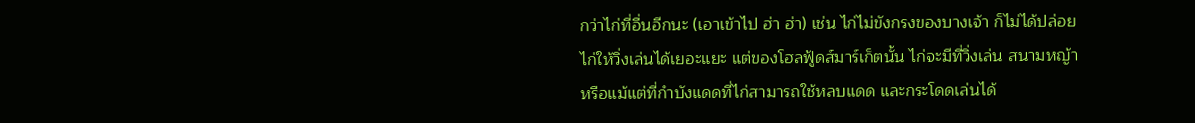กว่าไก่ที่อื่นอีกนะ (เอาเข้าไป ฮ่า ฮ่า) เช่น ไก่ไม่ขังกรงของบางเจ้า ก็ไม่ได้ปล่อยไก่ให้วิ่งเล่นได้เยอะแยะ แต่ของโฮลฟู้ดส์มาร์เก็ตนั้น ไก่จะมีที่วิ่งเล่น สนามหญ้า หรือแม้แต่ที่กำบังแดดที่ไก่สามารถใช้หลบแดด และกระโดดเล่นได้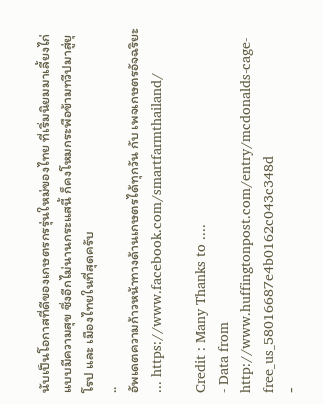นับเป็นโอกาสที่ดีของเกษตรกรรุ่นใหม่ของไทย ที่เริ่มนิยมมาเลี้ยงไก่แบบมีความสุข ซึ่งอีกไม่นานกระแสนี้ ก็คงโหมกระพือข้ามทวีปมาสู่ยุโรป และ เมืองไทยในที่สุดครับ
..
อัพเดตความก้าวหน้าทางด้านเกษตรได้ทุกวัน กับ เพจเกษตรอัจฉริยะ ... https://www.facebook.com/smartfarmthailand/

Credit : Many Thanks to ....
- Data from http://www.huffingtonpost.com/entry/mcdonalds-cage-free_us_58016687e4b0162c043c348d
-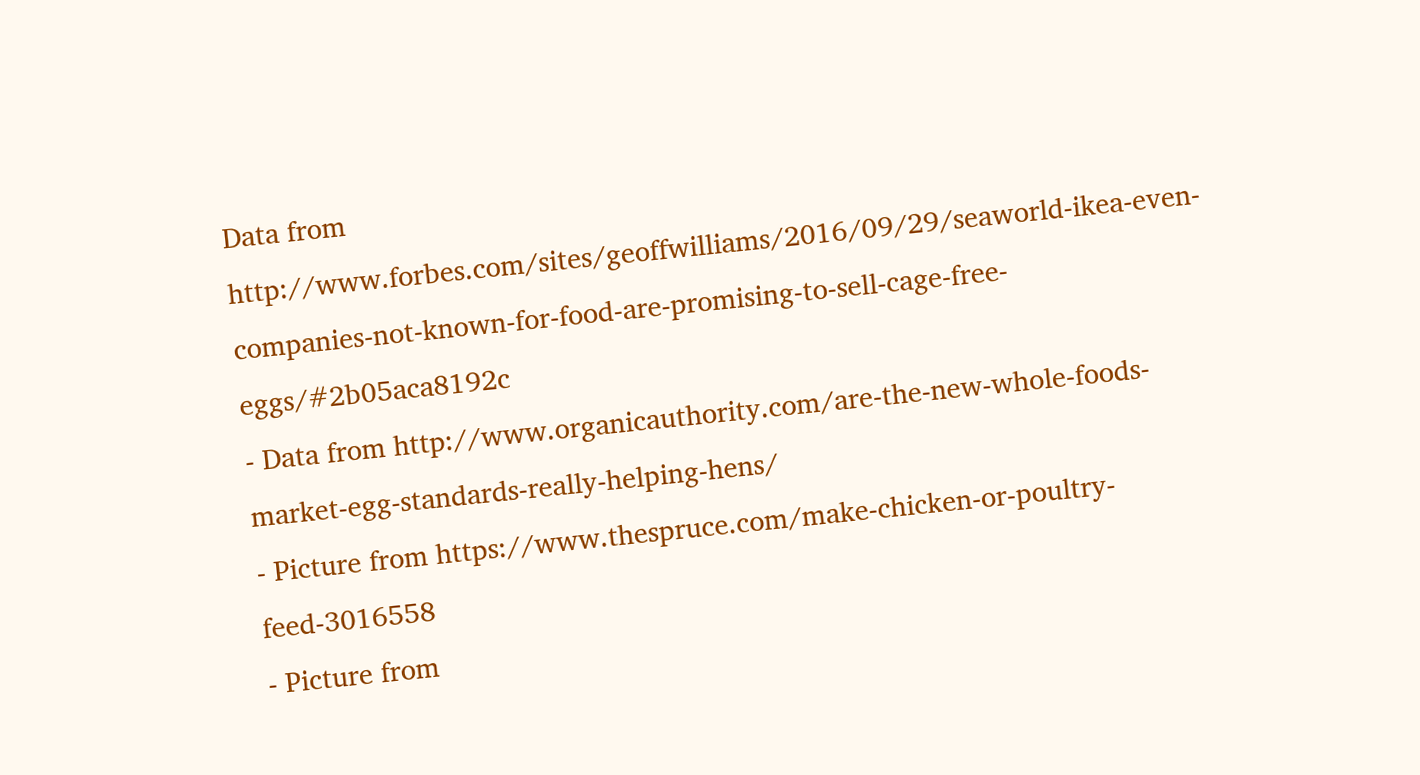Data from http://www.forbes.com/sites/geoffwilliams/2016/09/29/seaworld-ikea-even-companies-not-known-for-food-are-promising-to-sell-cage-free-eggs/#2b05aca8192c
- Data from http://www.organicauthority.com/are-the-new-whole-foods-market-egg-standards-really-helping-hens/
- Picture from https://www.thespruce.com/make-chicken-or-poultry-feed-3016558
- Picture from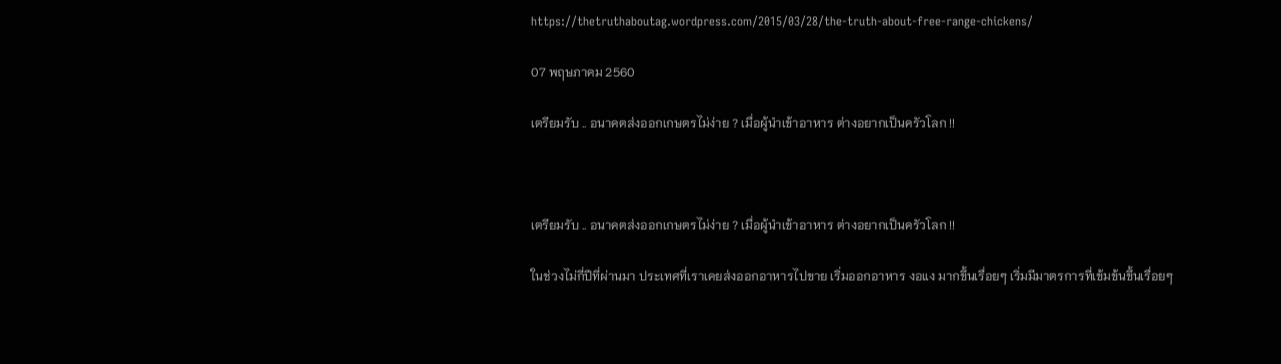https://thetruthaboutag.wordpress.com/2015/03/28/the-truth-about-free-range-chickens/

07 พฤษภาคม 2560

เตรียมรับ .. อนาคตส่งออกเกษตรไม่ง่าย ? เมื่อผู้นำเข้าอาหาร ต่างอยากเป็นครัวโลก !!



เตรียมรับ .. อนาคตส่งออกเกษตรไม่ง่าย ? เมื่อผู้นำเข้าอาหาร ต่างอยากเป็นครัวโลก !!

ในช่วงไม่กี่ปีที่ผ่านมา ประเทศที่เราเคยส่งออกอาหารไปขาย เริ่มออกอาหาร งอแง มากขึ้นเรื่อยๆ เริ่มมีมาตรการที่เข้มข้นขึ้นเรื่อยๆ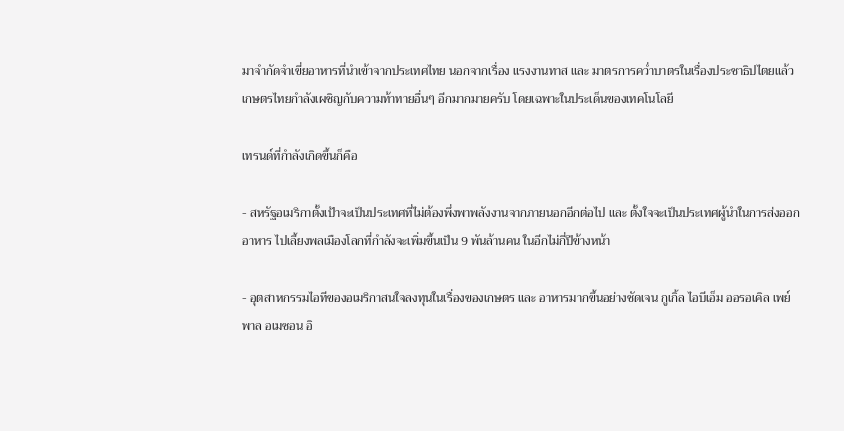มาจำกัดจำเขี่ยอาหารที่นำเข้าจากประเทศไทย นอกจากเรื่อง แรงงานทาส และ มาตรการคว่ำบาตรในเรื่องประชาธิปไตยแล้ว เกษตรไทยกำลังเผชิญกับความท้าทายอื่นๆ อีกมากมายครับ โดยเฉพาะในประเด็นของเทคโนโลยี

เทรนด์ที่กำลังเกิดขึ้นก็คือ

- สหรัฐอเมริกาตั้งเป้าจะเป็นประเทศที่ไม่ต้องพึ่งพาพลังงานจากภายนอกอีกต่อไป และ ตั้งใจจะเป็นประเทศผู้นำในการส่งออกอาหาร ไปเลี้ยงพลเมืองโลกที่กำลังจะเพิ่มขึ้นเป็น 9 พันล้านคน ในอีกไม่กี่ปีข้างหน้า

- อุตสาหกรรมไอทีของอเมริกาสนใจลงทุนในเรื่องของเกษตร และ อาหารมากขึ้นอย่างชัดเจน กูเกิ้ล ไอบีเอ็ม ออรอเคิล เพย์พาล อเมซอน อิ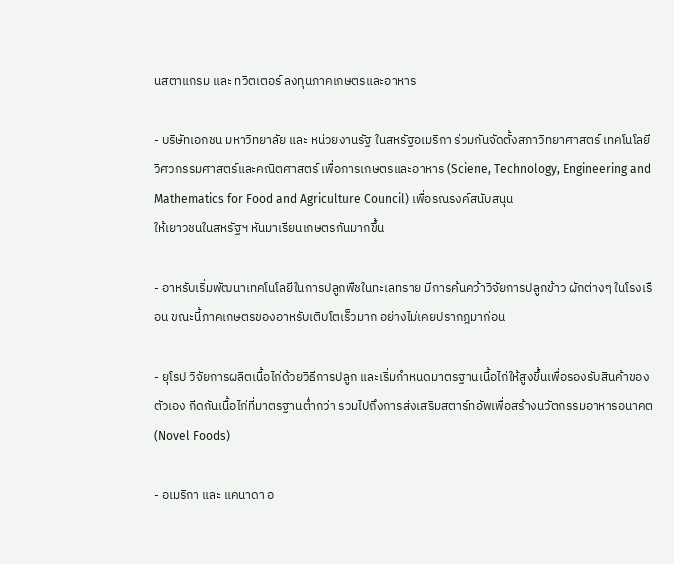นสตาแกรม และ ทวิตเตอร์ ลงทุนภาคเกษตรและอาหาร

- บริษัทเอกชน มหาวิทยาลัย และ หน่วยงานรัฐ ในสหรัฐอเมริกา ร่วมกันจัดตั้งสภาวิทยาศาสตร์ เทคโนโลยี วิศวกรรมศาสตร์และคณิตศาสตร์ เพื่อการเกษตรและอาหาร (Sciene, Technology, Engineering and Mathematics for Food and Agriculture Council) เพื่อรณรงค์สนับสนุน
ให้เยาวชนในสหรัฐฯ หันมาเรียนเกษตรกันมากขึ้น

- อาหรับเริ่มพัฒนาเทคโนโลยีในการปลูกพืชในทะเลทราย มีการค้นคว้าวิจัยการปลูกข้าว ผักต่างๆ ในโรงเรือน ขณะนี้ภาคเกษตรของอาหรับเติบโตเร็วมาก อย่างไม่เคยปรากฎมาก่อน

- ยุโรป วิจัยการผลิตเนื้อไก่ด้วยวิธีการปลูก และเริ่มกำหนดมาตรฐานเนื้อไก่ให้สูงขึ้นเพื่อรองรับสินค้าของตัวเอง กีดกันเนื้อไก่ที่มาตรฐานต่ำกว่า รวมไปถึงการส่งเสริมสตาร์ทอัพเพื่อสร้างนวัตกรรมอาหารอนาคต (Novel Foods)

- อเมริกา และ แคนาดา อ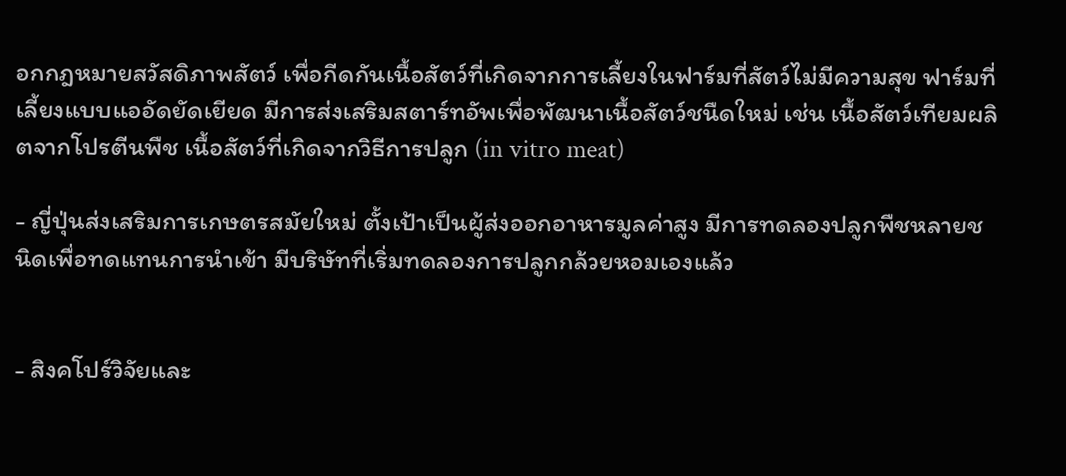อกกฎหมายสวัสดิภาพสัตว์ เพื่อกีดกันเนื้อสัตว์ที่เกิดจากการเลี้ยงในฟาร์มที่สัตว์ไม่มีความสุข ฟาร์มที่เลี้ยงแบบแออัดยัดเยียด มีการส่งเสริมสตาร์ทอัพเพื่อพัฒนาเนื้อสัตว์ชนืดใหม่ เช่น เนื้อสัตว์เทียมผลิตจากโปรตีนพืช เนื้อสัตว์ที่เกิดจากวิธีการปลูก (in vitro meat)

- ญี่ปุ่นส่งเสริมการเกษตรสมัยใหม่ ตั้งเป้าเป็นผู้ส่งออกอาหารมูลค่าสูง มีการทดลองปลูกพืชหลายชนิดเพื่อทดแทนการนำเข้า มีบริษัทที่เริ่มทดลองการปลูกกล้วยหอมเองแล้ว


- สิงคโปร์วิจัยและ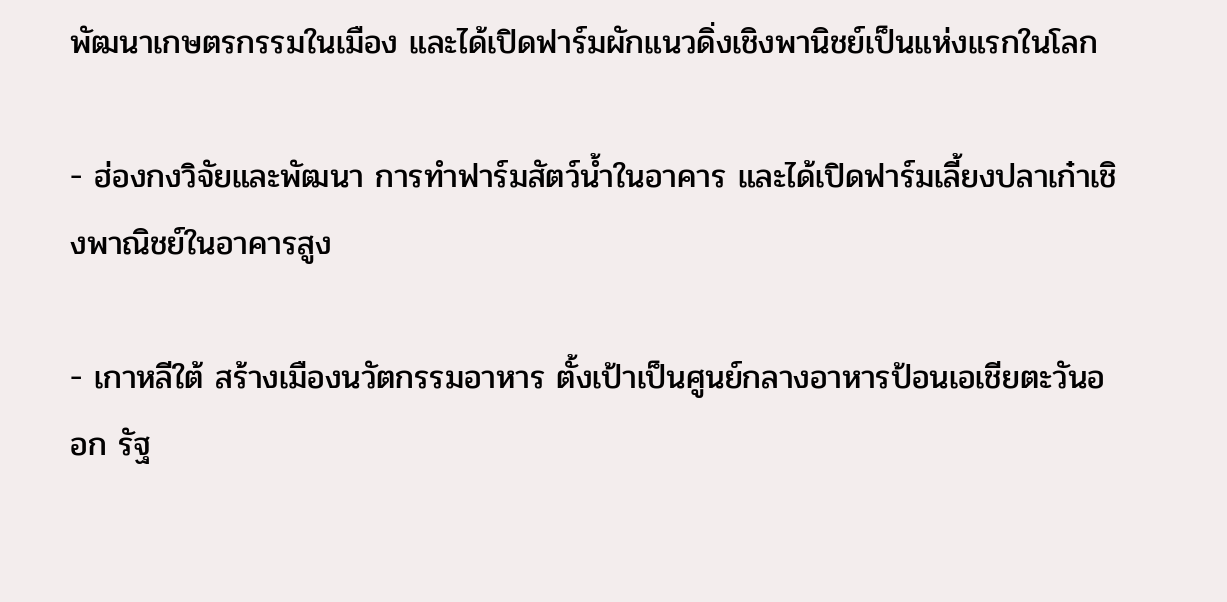พัฒนาเกษตรกรรมในเมือง และได้เปิดฟาร์มผักแนวดิ่งเชิงพานิชย์เป็นแห่งแรกในโลก

- ฮ่องกงวิจัยและพัฒนา การทำฟาร์มสัตว์น้ำในอาคาร และได้เปิดฟาร์มเลี้ยงปลาเก๋าเชิงพาณิชย์ในอาคารสูง

- เกาหลีใต้ สร้างเมืองนวัตกรรมอาหาร ตั้งเป้าเป็นศูนย์กลางอาหารป้อนเอเชียตะวันออก รัฐ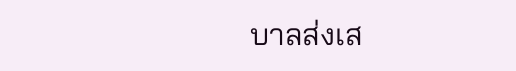บาลส่งเส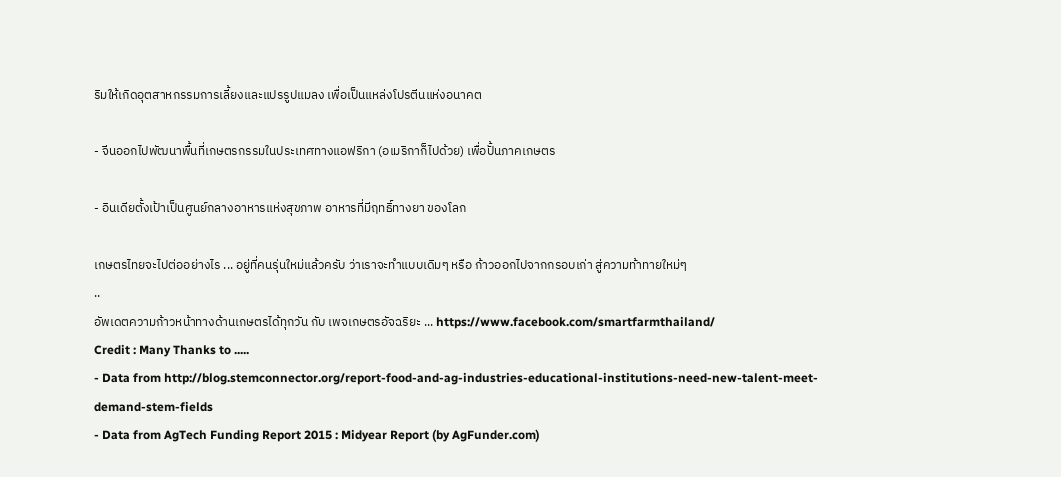ริมให้เกิดอุตสาหกรรมการเลี้ยงและแปรรูปแมลง เพื่อเป็นแหล่งโปรตีนแห่งอนาคต

- จีนออกไปพัฒนาพื้นที่เกษตรกรรมในประเทศทางแอฟริกา (อเมริกาก็ไปด้วย) เพื่อปั้นภาคเกษตร

- อินเดียตั้งเป้าเป็นศูนย์กลางอาหารแห่งสุขภาพ อาหารที่มีฤทธิ์ทางยา ของโลก

เกษตรไทยจะไปต่ออย่างไร ... อยู่ที่คนรุ่นใหม่แล้วครับ ว่าเราจะทำแบบเดิมๆ หรือ ก้าวออกไปจากกรอบเก่า สู่ความท้าทายใหม่ๆ
..
อัพเดตความก้าวหน้าทางด้านเกษตรได้ทุกวัน กับ เพจเกษตรอัจฉริยะ ... https://www.facebook.com/smartfarmthailand/
Credit : Many Thanks to .....
- Data from http://blog.stemconnector.org/report-food-and-ag-industries-educational-institutions-need-new-talent-meet-
demand-stem-fields
- Data from AgTech Funding Report 2015 : Midyear Report (by AgFunder.com)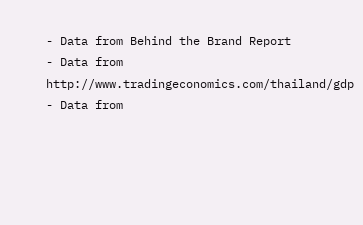- Data from Behind the Brand Report
- Data from http://www.tradingeconomics.com/thailand/gdp
- Data from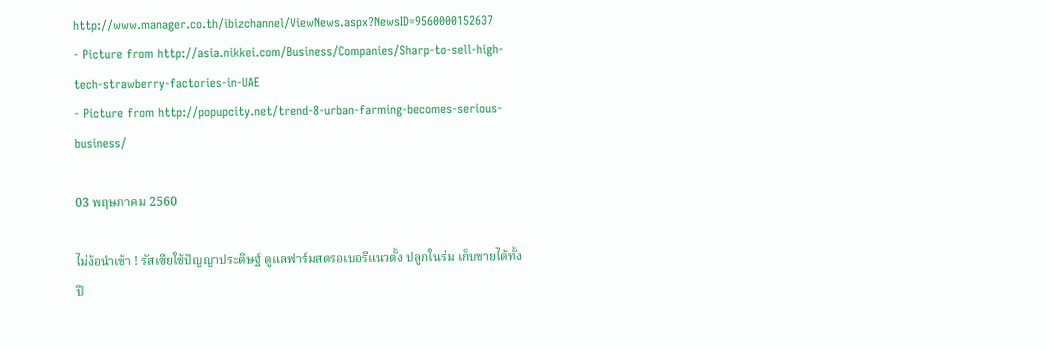http://www.manager.co.th/ibizchannel/ViewNews.aspx?NewsID=9560000152637
- Picture from http://asia.nikkei.com/Business/Companies/Sharp-to-sell-high-tech-strawberry-factories-in-UAE
- Picture from http://popupcity.net/trend-8-urban-farming-becomes-serious-business/

03 พฤษภาคม 2560

ไม่ง้อนำเข้า ! รัสเซียใช้ปัญญาประดิษฐ์ ดูแลฟาร์มสตรอเบอรีแนวตั้ง ปลูกในร่ม เก็บขายได้ทั้งปี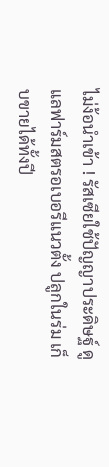ไม่ง้อนำเข้า ! รัสเซียใช้ปัญญาประดิษฐ์ ดูแลฟาร์มสตรอเบอรีแนวตั้ง ปลูกในร่ม เก็บขายได้ทั้งปี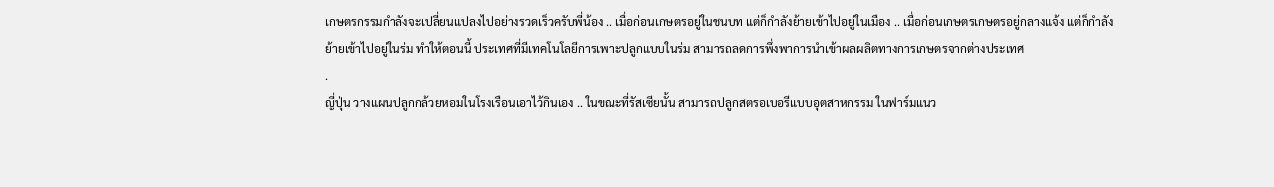เกษตรกรรมกำลังจะเปลี่ยนแปลงไปอย่างรวดเร็วครับพี่น้อง .. เมื่อก่อนเกษตรอยู่ในชนบท แต่ก็กำลังย้ายเข้าไปอยู่ในเมือง .. เมื่อก่อนเกษตรเกษตรอยู่กลางแจ้ง แต่ก็กำลังย้ายเข้าไปอยู่ในร่ม ทำให้ตอนนี้ ประเทศที่มีเทคโนโลยีการเพาะปลูกแบบในร่ม สามารถลดการพึ่งพาการนำเข้าผลผลิตทางการเกษตรจากต่างประเทศ
.
ญี่ปุ่น วางแผนปลูกกล้วยหอมในโรงเรือนเอาไว้กินเอง .. ในขณะที่รัสเซียนั้น สามารถปลูกสตรอเบอรีแบบอุตสาหกรรม ในฟาร์มแนว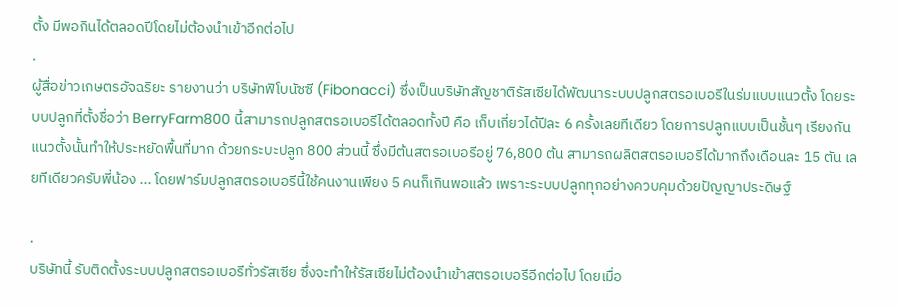ตั้ง มีพอกินได้ตลอดปีโดยไม่ต้องนำเข้าอีกต่อไป
.
ผู้สื่อข่าวเกษตรอัจฉริยะ รายงานว่า บริษัทฟิโบนัซซี (Fibonacci) ซึ่งเป็นบริษัทสัญชาติรัสเซียได้พัฒนาระบบปลูกสตรอเบอรีในร่มแบบแนวตั้ง โดยระบบปลูกที่ตั้งชื่อว่า BerryFarm800 นี้สามารถปลูกสตรอเบอรีได้ตลอดทั้งปี คือ เก็บเกี่ยวได้ปีละ 6 ครั้งเลยทีเดียว โดยการปลูกแบบเป็นชั้นๆ เรียงกันแนวตั้งนั้นทำให้ประหยัดพื้นที่มาก ด้วยกระบะปลูก 800 ส่วนนี้ ซึ่งมีต้นสตรอเบอรีอยู่ 76,800 ต้น สามารถผลิตสตรอเบอรีได้มากถึงเดือนละ 15 ตัน เลยทีเดียวครับพี่น้อง ... โดยฟาร์มปลูกสตรอเบอรีนี้ใช้คนงานเพียง 5 คนก็เกินพอแล้ว เพราะระบบปลูกทุกอย่างควบคุมด้วยปัญญาประดิษฐ์

.
บริษัทนี้ รับติดตั้งระบบปลูกสตรอเบอรีทั่วรัสเซีย ซึ่งจะทำให้รัสเซียไม่ต้องนำเข้าสตรอเบอรีอีกต่อไป โดยเมื่อ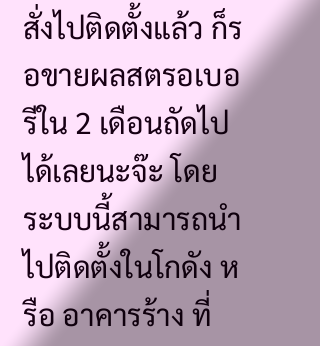สั่งไปติดตั้งแล้ว ก็รอขายผลสตรอเบอรีใน 2 เดือนถัดไปได้เลยนะจ๊ะ โดยระบบนี้สามารถนำไปติดตั้งในโกดัง หรือ อาคารร้าง ที่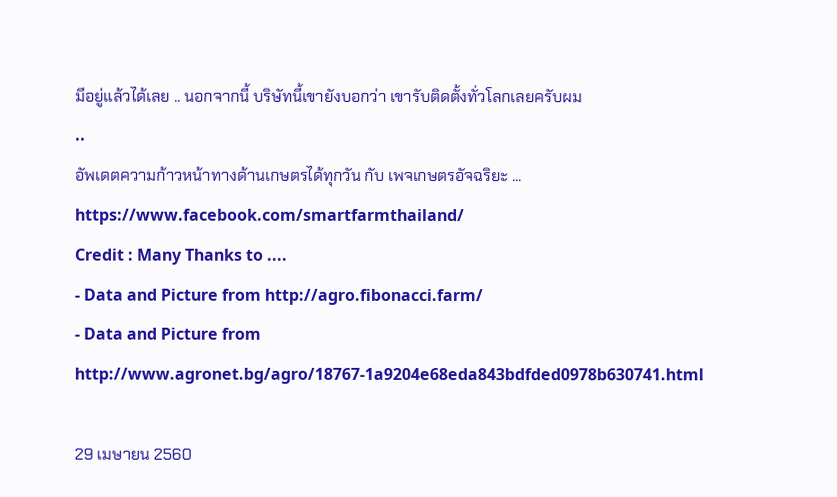มีอยู่แล้วได้เลย .. นอกจากนี้ บริษัทนี้เขายังบอกว่า เขารับติดตั้งทั่วโลกเลยครับผม
..
อัพเดตความก้าวหน้าทางด้านเกษตรได้ทุกวัน กับ เพจเกษตรอัจฉริยะ ... https://www.facebook.com/smartfarmthailand/
Credit : Many Thanks to ....
- Data and Picture from http://agro.fibonacci.farm/
- Data and Picture from http://www.agronet.bg/agro/18767-1a9204e68eda843bdfded0978b630741.html

29 เมษายน 2560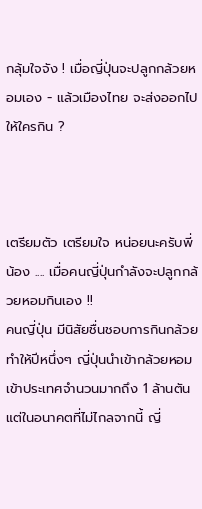กลุ้มใจจัง ! เมื่อญี่ปุ่นจะปลูกกล้วยหอมเอง - แล้วเมืองไทย จะส่งออกไปให้ใครกิน ?



เตรียมตัว เตรียมใจ หน่อยนะครับพี่น้อง .... เมื่อคนญี่ปุ่นกำลังจะปลูกกล้วยหอมกินเอง !!
คนญี่ปุ่น มีนิสัยชื่นชอบการกินกล้วย ทำให้ปีหนึ่งๆ ญี่ปุ่นนำเข้ากล้วยหอมเข้าประเทศจำนวนมากถึง 1 ล้านตัน แต่ในอนาคตที่ไม่ไกลจากนี้ ญี่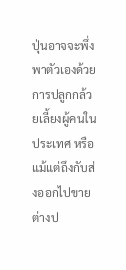ปุ่นอาจจะพึ่งพาตัวเองด้วยการปลูกกล้วยเลี้ยงผู้คนในประเทศ หรือแม้แต่ถึงกับส่งออกไปขายต่างป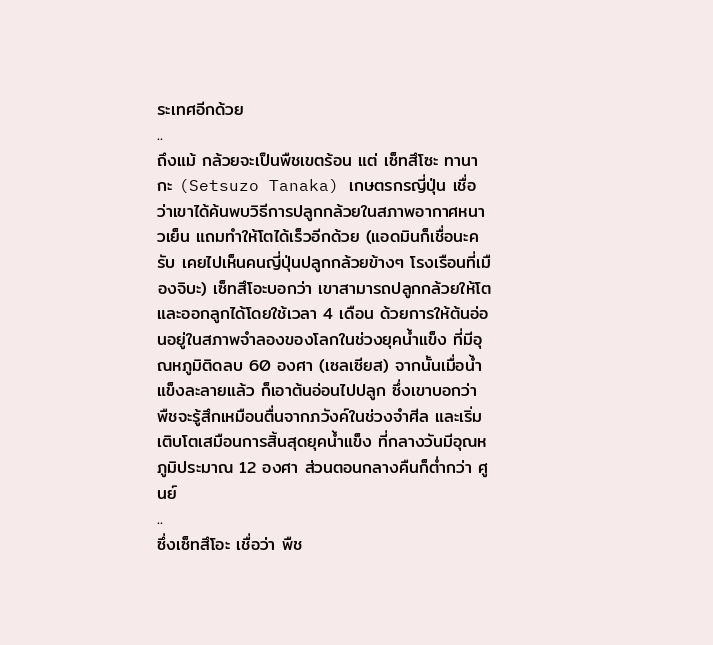ระเทศอีกด้วย
..
ถึงแม้ กล้วยจะเป็นพืชเขตร้อน แต่ เซ็ทสึโซะ ทานากะ (Setsuzo Tanaka) เกษตรกรญี่ปุ่น เชื่อว่าเขาได้ค้นพบวิธีการปลูกกล้วยในสภาพอากาศหนาวเย็น แถมทำให้โตได้เร็วอีกด้วย (แอดมินก็เชื่อนะครับ เคยไปเห็นคนญี่ปุ่นปลูกกล้วยข้างๆ โรงเรือนที่เมืองจิบะ) เซ็ทสึโอะบอกว่า เขาสามารถปลูกกล้วยให้โตและออกลูกได้โดยใช้เวลา 4 เดือน ด้วยการให้ต้นอ่อนอยู่ในสภาพจำลองของโลกในช่วงยุคน้ำแข็ง ที่มีอุณหภูมิติดลบ 60 องศา (เซลเซียส) จากนั้นเมื่อน้ำแข็งละลายแล้ว ก็เอาต้นอ่อนไปปลูก ซึ่งเขาบอกว่า พืชจะรู้สึกเหมือนตื่นจากภวังค์ในช่วงจำศีล และเริ่มเติบโตเสมือนการสิ้นสุดยุคน้ำแข็ง ที่กลางวันมีอุณหภูมิประมาณ 12 องศา ส่วนตอนกลางคืนก็ต่ำกว่า ศูนย์
..
ซึ่งเซ็ทสึโอะ เชื่อว่า พืช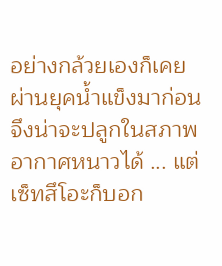อย่างกล้วยเองก็เคยผ่านยุคน้ำแข็งมาก่อน จึงน่าจะปลูกในสภาพอากาศหนาวได้ ... แต่เซ็ทสึโอะก็บอก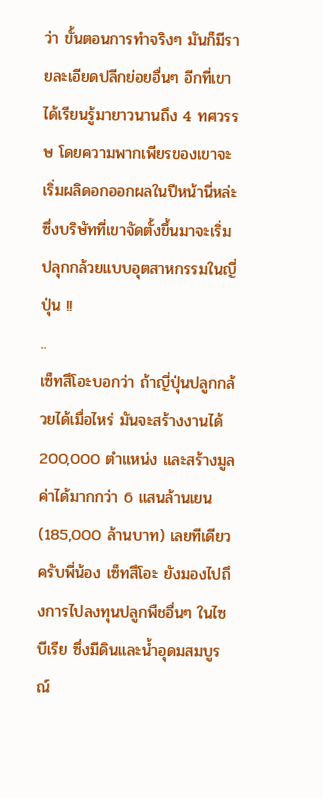ว่า ขั้นตอนการทำจริงๆ มันก็มีรายละเอียดปลีกย่อยอื่นๆ อีกที่เขาได้เรียนรู้มายาวนานถึง 4 ทศวรรษ โดยความพากเพียรของเขาจะเริ่มผลิดอกออกผลในปีหน้านี่หล่ะ ซึ่งบริษัทที่เขาจัดตั้งขึ้นมาจะเริ่มปลุกกล้วยแบบอุตสาหกรรมในญี่ปุ่น !!
..
เซ็ทสึโอะบอกว่า ถ้าญี่ปุ่นปลูกกล้วยได้เมื่อไหร่ มันจะสร้างงานได้ 200,000 ตำแหน่ง และสร้างมูลค่าได้มากกว่า 6 แสนล้านเยน (185,000 ล้านบาท) เลยทีเดียวครับพี่น้อง เซ็ทสึโอะ ยังมองไปถึงการไปลงทุนปลูกพืชอื่นๆ ในไซบีเรีย ซึ่งมีดินและน้ำอุดมสมบูรณ์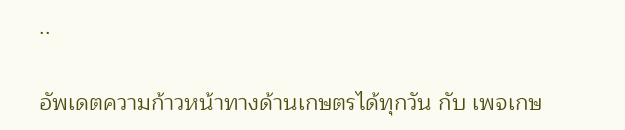..

อัพเดตความก้าวหน้าทางด้านเกษตรได้ทุกวัน กับ เพจเกษ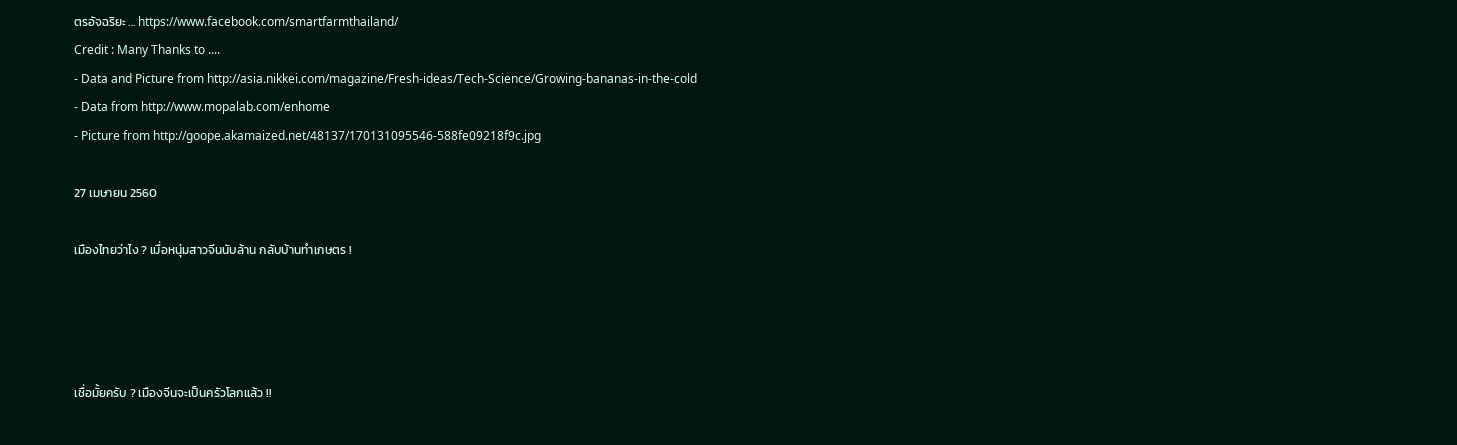ตรอัจฉริยะ ... https://www.facebook.com/smartfarmthailand/
Credit : Many Thanks to ....
- Data and Picture from http://asia.nikkei.com/magazine/Fresh-ideas/Tech-Science/Growing-bananas-in-the-cold
- Data from http://www.mopalab.com/enhome
- Picture from http://goope.akamaized.net/48137/170131095546-588fe09218f9c.jpg

27 เมษายน 2560

เมืองไทยว่าไง ? เมื่อหนุ่มสาวจีนนับล้าน กลับบ้านทำเกษตร !




เชื่อมั้ยครับ ? เมืองจีนจะเป็นครัวโลกแล้ว !!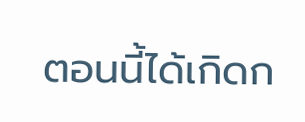ตอนนี้ได้เกิดก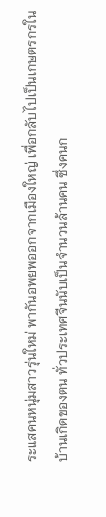ระแสคนหนุ่มสาวรุ่นใหม่ พากันอพยพออกจากเมืองใหญ่ เพื่อกลับไปเป็นเกษตรกรในบ้านเกิดของตน ทั่วประเทศจีนนับเป็นจำนวนล้านคน ซึ่งคนก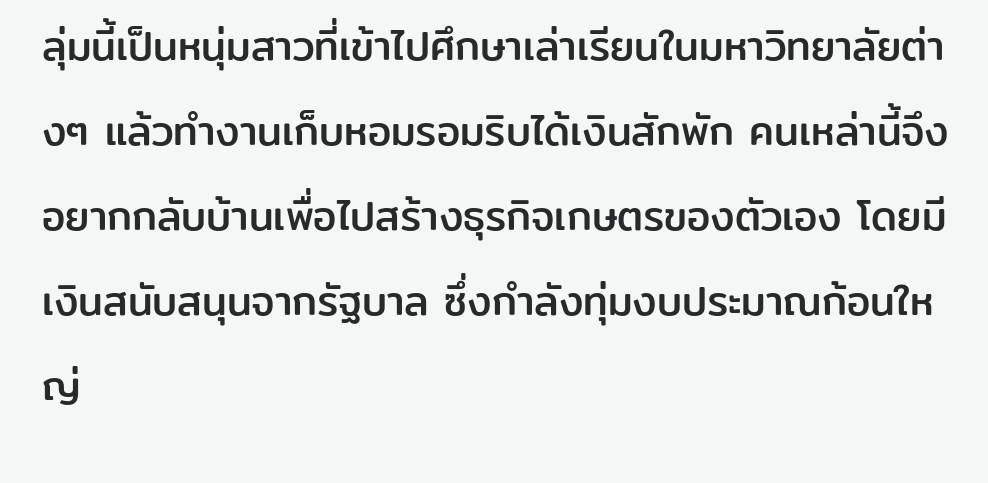ลุ่มนี้เป็นหนุ่มสาวที่เข้าไปศึกษาเล่าเรียนในมหาวิทยาลัยต่างๆ แล้วทำงานเก็บหอมรอมริบได้เงินสักพัก คนเหล่านี้จึงอยากกลับบ้านเพื่อไปสร้างธุรกิจเกษตรของตัวเอง โดยมีเงินสนับสนุนจากรัฐบาล ซึ่งกำลังทุ่มงบประมาณก้อนใหญ่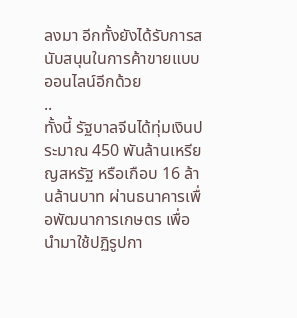ลงมา อีกทั้งยังได้รับการสนับสนุนในการค้าขายแบบออนไลน์อีกด้วย
..
ทั้งนี้ รัฐบาลจีนได้ทุ่มเงินประมาณ 450 พันล้านเหรียญสหรัฐ หรือเกือบ 16 ล้านล้านบาท ผ่านธนาคารเพื่อพัฒนาการเกษตร เพื่อนำมาใช้ปฏิรูปกา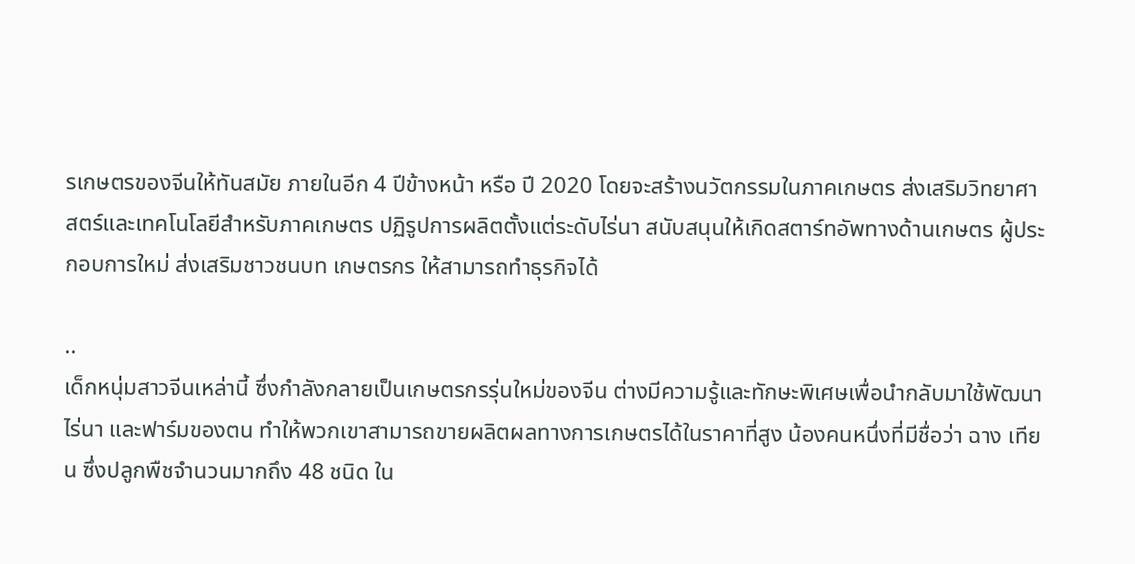รเกษตรของจีนให้ทันสมัย ภายในอีก 4 ปีข้างหน้า หรือ ปี 2020 โดยจะสร้างนวัตกรรมในภาคเกษตร ส่งเสริมวิทยาศาสตร์และเทคโนโลยีสำหรับภาคเกษตร ปฏิรูปการผลิตตั้งแต่ระดับไร่นา สนับสนุนให้เกิดสตาร์ทอัพทางด้านเกษตร ผู้ประกอบการใหม่ ส่งเสริมชาวชนบท เกษตรกร ให้สามารถทำธุรกิจได้

..
เด็กหนุ่มสาวจีนเหล่านี้ ซึ่งกำลังกลายเป็นเกษตรกรรุ่นใหม่ของจีน ต่างมีความรู้และทักษะพิเศษเพื่อนำกลับมาใช้พัฒนาไร่นา และฟาร์มของตน ทำให้พวกเขาสามารถขายผลิตผลทางการเกษตรได้ในราคาที่สูง น้องคนหนึ่งที่มีชื่อว่า ฉาง เทียน ซึ่งปลูกพืชจำนวนมากถึง 48 ชนิด ใน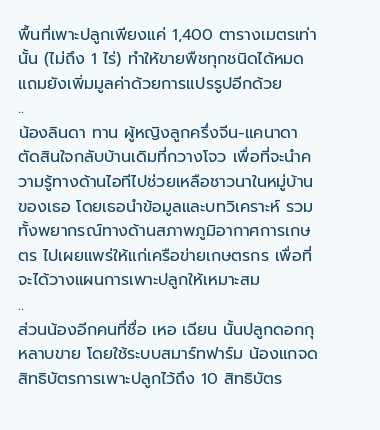พื้นที่เพาะปลูกเพียงแค่ 1,400 ตารางเมตรเท่านั้น (ไม่ถึง 1 ไร่) ทำให้ขายพืชทุกชนิดได้หมด แถมยังเพิ่มมูลค่าด้วยการแปรรูปอีกด้วย
..
น้องลินดา ทาน ผู้หญิงลูกครึ่งจีน-แคนาดา ตัดสินใจกลับบ้านเดิมที่กวางโจว เพื่อที่จะนำความรู้ทางด้านไอทีไปช่วยเหลือชาวนาในหมู่บ้านของเธอ โดยเธอนำข้อมูลและบทวิเคราะห์ รวมทั้งพยากรณ์ทางด้านสภาพภูมิอากาศการเกษตร ไปเผยแพร่ให้แก่เครือข่ายเกษตรกร เพื่อที่จะได้วางแผนการเพาะปลูกให้เหมาะสม
..
ส่วนน้องอีกคนที่ชื่อ เหอ เฉียน นั้นปลูกดอกกุหลาบขาย โดยใช้ระบบสมาร์ทฟาร์ม น้องแกจดสิทธิบัตรการเพาะปลูกไว้ถึง 10 สิทธิบัตร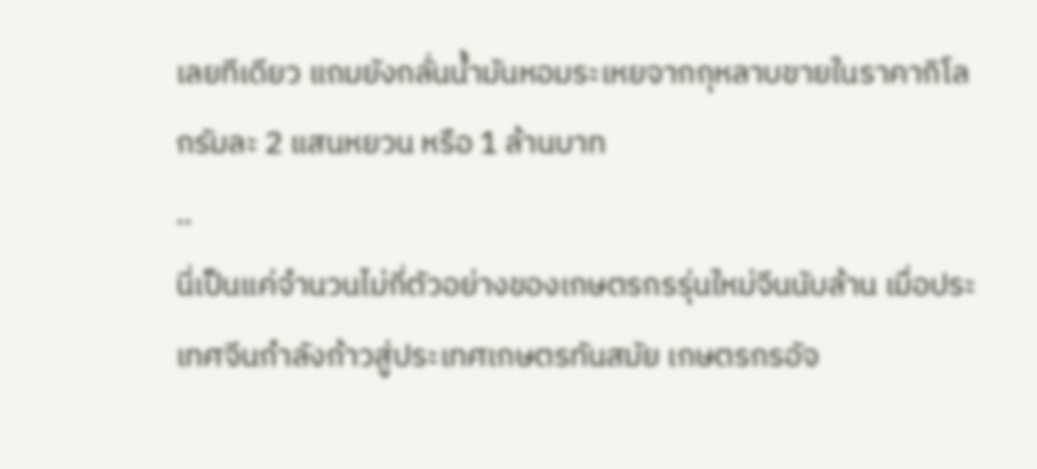เลยทีเดียว แถมยังกลั่นน้ำมันหอมระเหยจากกุหลาบขายในราคากิโลกรัมละ 2 แสนหยวน หรือ 1 ล้านบาท
..
นี่เป็นแค่จำนวนไม่กี่ตัวอย่างของเกษตรกรรุ่นใหม่จีนนับล้าน เมื่อประเทศจีนกำลังก้าวสู่ประเทศเกษตรทันสมัย เกษตรกรอัจ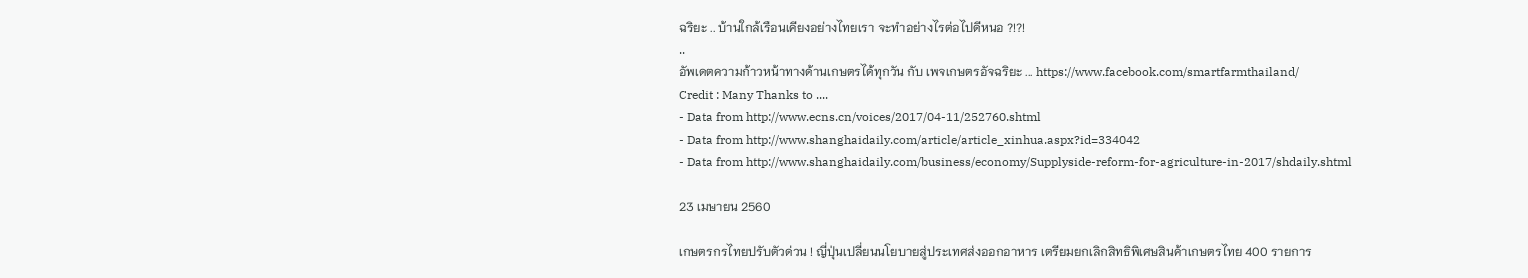ฉริยะ .. บ้านใกล้เรือนเคียงอย่างไทยเรา จะทำอย่างไรต่อไปดีหนอ ?!?!
..
อัพเดตความก้าวหน้าทางด้านเกษตรได้ทุกวัน กับ เพจเกษตรอัจฉริยะ ... https://www.facebook.com/smartfarmthailand/
Credit : Many Thanks to ....
- Data from http://www.ecns.cn/voices/2017/04-11/252760.shtml
- Data from http://www.shanghaidaily.com/article/article_xinhua.aspx?id=334042
- Data from http://www.shanghaidaily.com/business/economy/Supplyside-reform-for-agriculture-in-2017/shdaily.shtml

23 เมษายน 2560

เกษตรกรไทยปรับตัวด่วน ! ญี่ปุ่นเปลี่ยนนโยบายสู่ประเทศส่งออกอาหาร เตรียมยกเลิกสิทธิพิเศษสินค้าเกษตรไทย 400 รายการ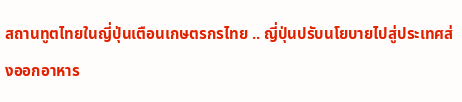สถานทูตไทยในญี่ปุ่นเตือนเกษตรกรไทย .. ญี่ปุ่นปรับนโยบายไปสู่ประเทศส่งออกอาหาร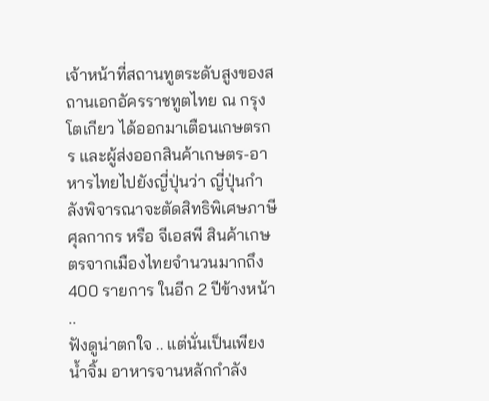เจ้าหน้าที่สถานทูตระดับสูงของสถานเอกอัครราชทูตไทย ณ กรุงโตเกียว ได้ออกมาเตือนเกษตรกร และผู้ส่งออกสินค้าเกษตร-อาหารไทยไปยังญี่ปุ่นว่า ญี่ปุ่นกำลังพิจารณาจะตัดสิทธิพิเศษภาษีศุลกากร หรือ จีเอสพี สินค้าเกษตรจากเมืองไทยจำนวนมากถึง 400 รายการ ในอีก 2 ปีข้างหน้า
..
ฟังดูน่าตกใจ .. แต่นั่นเป็นเพียงน้ำจิ้ม อาหารจานหลักกำลัง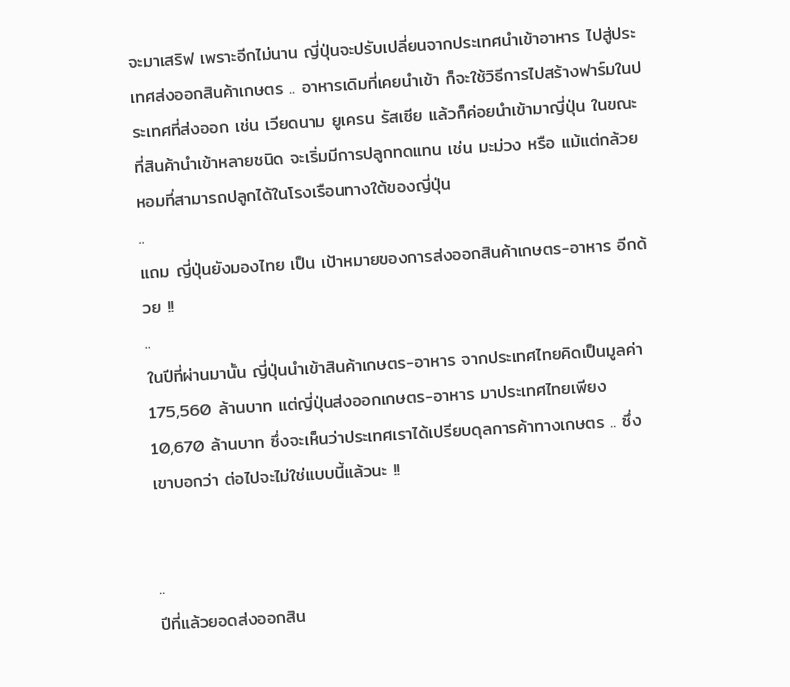จะมาเสริฟ เพราะอีกไม่นาน ญี่ปุ่นจะปรับเปลี่ยนจากประเทศนำเข้าอาหาร ไปสู่ประเทศส่งออกสินค้าเกษตร .. อาหารเดิมที่เคยนำเข้า ก็จะใช้วิธีการไปสร้างฟาร์มในประเทศที่ส่งออก เช่น เวียดนาม ยูเครน รัสเซีย แล้วก็ค่อยนำเข้ามาญี่ปุ่น ในขณะที่สินค้านำเข้าหลายชนิด จะเริ่มมีการปลูกทดแทน เช่น มะม่วง หรือ แม้แต่กล้วยหอมที่สามารถปลูกได้ในโรงเรือนทางใต้ของญี่ปุ่น
..
แถม ญี่ปุ่นยังมองไทย เป็น เป้าหมายของการส่งออกสินค้าเกษตร-อาหาร อีกด้วย !!
..
ในปีที่ผ่านมานั้น ญี่ปุ่นนำเข้าสินค้าเกษตร-อาหาร จากประเทศไทยคิดเป็นมูลค่า 175,560 ล้านบาท แต่ญี่ปุ่นส่งออกเกษตร-อาหาร มาประเทศไทยเพียง 10,670 ล้านบาท ซึ่งจะเห็นว่าประเทศเราได้เปรียบดุลการค้าทางเกษตร .. ซึ่งเขาบอกว่า ต่อไปจะไม่ใช่แบบนี้แล้วนะ !!


..
ปีที่แล้วยอดส่งออกสิน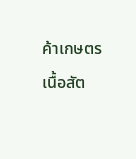ค้าเกษตร เนื้อสัต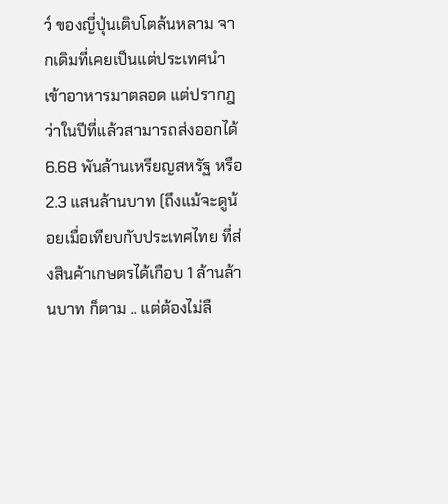ว์ ของญี่ปุ่นเติบโตล้นหลาม จากเดิมที่เคยเป็นแต่ประเทศนำเข้าอาหารมาตลอด แต่ปรากฎว่าในปีที่แล้วสามารถส่งออกได้ 6.68 พันล้านเหรียญสหรัฐ หรือ 2.3 แสนล้านบาท (ถึงแม้จะดูน้อยเมื่อเทียบกับประเทศไทย ที่ส่งสินค้าเกษตรได้เกือบ 1 ล้านล้านบาท ก็ตาม .. แต่ต้องไม่ลื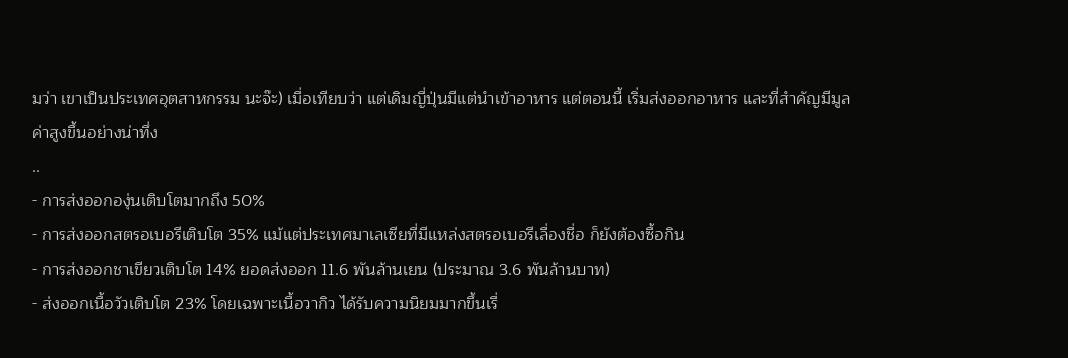มว่า เขาเป็นประเทศอุตสาหกรรม นะจ๊ะ) เมื่อเทียบว่า แต่เดิมญี่ปุ่นมีแต่นำเข้าอาหาร แต่ตอนนี้ เริ่มส่งออกอาหาร และที่สำคัญมีมูลค่าสูงขึ้นอย่างน่าทึ่ง
..
- การส่งออกองุ่นเติบโตมากถึง 50%
- การส่งออกสตรอเบอรีเติบโต 35% แม้แต่ประเทศมาเลเซียที่มีแหล่งสตรอเบอรีเลื่องชื่อ ก็ยังต้องซื้อกิน
- การส่งออกชาเขียวเติบโต 14% ยอดส่งออก 11.6 พันล้านเยน (ประมาณ 3.6 พันล้านบาท)
- ส่งออกเนื้อวัวเติบโต 23% โดยเฉพาะเนื้อวากิว ได้รับความนิยมมากขึ้นเรื่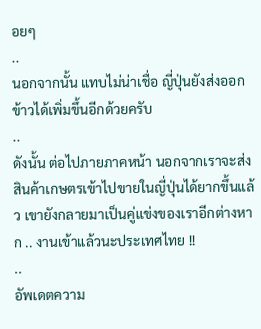อยๆ
..
นอกจากนั้น แทบไม่น่าเชื่อ ญี่ปุ่นยังส่งออกข้าวได้เพิ่มขึ้นอีกด้วยครับ
..
ดังนั้น ต่อไปภายภาคหน้า นอกจากเราจะส่งสินค้าเกษตรเข้าไปขายในญี่ปุ่นได้ยากขึ้นแล้ว เขายังกลายมาเป็นคู่แข่งของเราอีกต่างหาก .. งานเข้าแล้วนะประเทศไทย !!
..
อัพเดตความ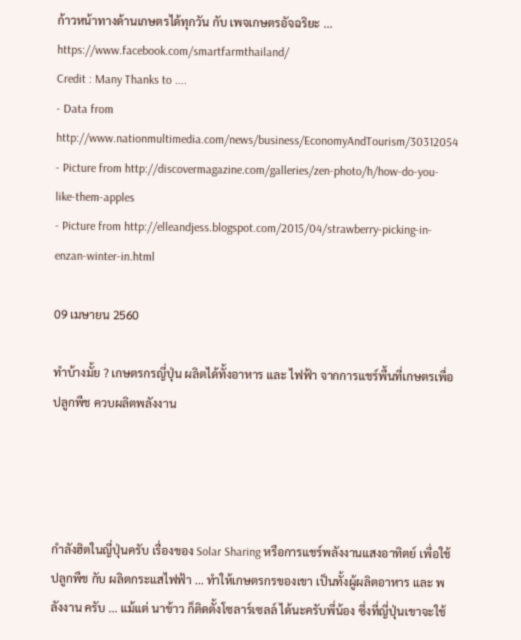ก้าวหน้าทางด้านเกษตรได้ทุกวัน กับ เพจเกษตรอัจฉริยะ ... https://www.facebook.com/smartfarmthailand/
Credit : Many Thanks to ....
- Data from http://www.nationmultimedia.com/news/business/EconomyAndTourism/30312054
- Picture from http://discovermagazine.com/galleries/zen-photo/h/how-do-you-like-them-apples
- Picture from http://elleandjess.blogspot.com/2015/04/strawberry-picking-in-enzan-winter-in.html

09 เมษายน 2560

ทำบ้างมั้ย ? เกษตรกรญี่ปุ่น ผลิตได้ทั้งอาหาร และ ไฟฟ้า จากการแชร์พื้นที่เกษตรเพื่อปลูกพืช ควบผลิตพลังงาน




กำลังฮิตในญี่ปุ่นครับ เรื่องของ Solar Sharing หรือการแชร์พลังงานแสงอาทิตย์ เพื่อใช้ปลูกพืช กับ ผลิตกระแสไฟฟ้า ... ทำให้เกษตรกรของเขา เป็นทั้งผู้ผลิตอาหาร และ พลังงาน ครับ ... แม้แต่ นาข้าว ก็ติดตั้งโซลาร์เซลล์ ได้นะครับพี่น้อง ซึ่งที่ญี่ปุ่นเขาจะใช้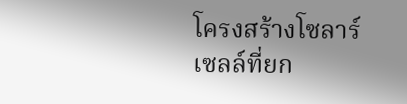โครงสร้างโซลาร์เซลล์ที่ยก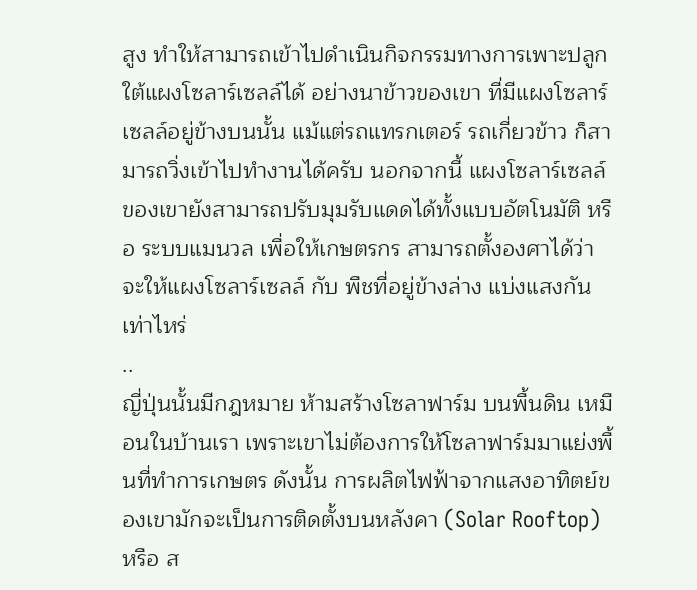สูง ทำให้สามารถเข้าไปดำเนินกิจกรรมทางการเพาะปลูกใต้แผงโซลาร์เซลล์ได้ อย่างนาข้าวของเขา ที่มีแผงโซลาร์เซลล์อยู่ข้างบนนั้น แม้แต่รถแทรกเตอร์ รถเกี่ยวข้าว ก็สามารถวิ่งเข้าไปทำงานได้ครับ นอกจากนี้ แผงโซลาร์เซลล์ของเขายังสามารถปรับมุมรับแดดได้ทั้งแบบอัตโนมัติ หรือ ระบบแมนวล เพื่อให้เกษตรกร สามารถตั้งองศาได้ว่า จะให้แผงโซลาร์เซลล์ กับ พืชที่อยู่ข้างล่าง แบ่งแสงกันเท่าไหร่
..
ญี่ปุ่นนั้นมีกฎหมาย ห้ามสร้างโซลาฟาร์ม บนพื้นดิน เหมือนในบ้านเรา เพราะเขาไม่ต้องการให้โซลาฟาร์มมาแย่งพื้นที่ทำการเกษตร ดังนั้น การผลิตไฟฟ้าจากแสงอาทิตย์ของเขามักจะเป็นการติดตั้งบนหลังคา (Solar Rooftop) หรือ ส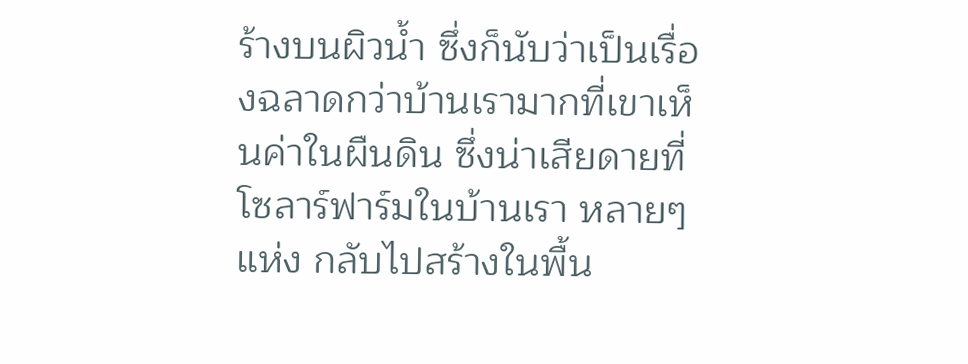ร้างบนผิวน้ำ ซึ่งก็นับว่าเป็นเรื่องฉลาดกว่าบ้านเรามากที่เขาเห็นค่าในผืนดิน ซึ่งน่าเสียดายที่โซลาร์ฟาร์มในบ้านเรา หลายๆ แห่ง กลับไปสร้างในพื้น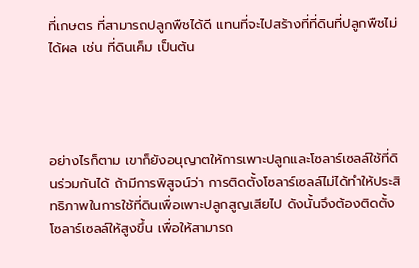ที่เกษตร ที่สามารถปลูกพืชได้ดี แทนที่จะไปสร้างที่ที่ดินที่ปลูกพืชไม่ได้ผล เช่น ที่ดินเค็ม เป็นต้น




อย่างไรก็ตาม เขาก็ยังอนุญาตให้การเพาะปลูกและโซลาร์เซลล์ใช้ที่ดินร่วมกันได้ ถ้ามีการพิสูจน์ว่า การติดตั้งโซลาร์เซลล์ไม่ได้ทำให้ประสิทธิภาพในการใช้ที่ดินเพื่อเพาะปลูกสูญเสียไป ดังนั้นจึงต้องติดตั้งโซลาร์เซลล์ให้สูงขึ้น เพื่อให้สามารถ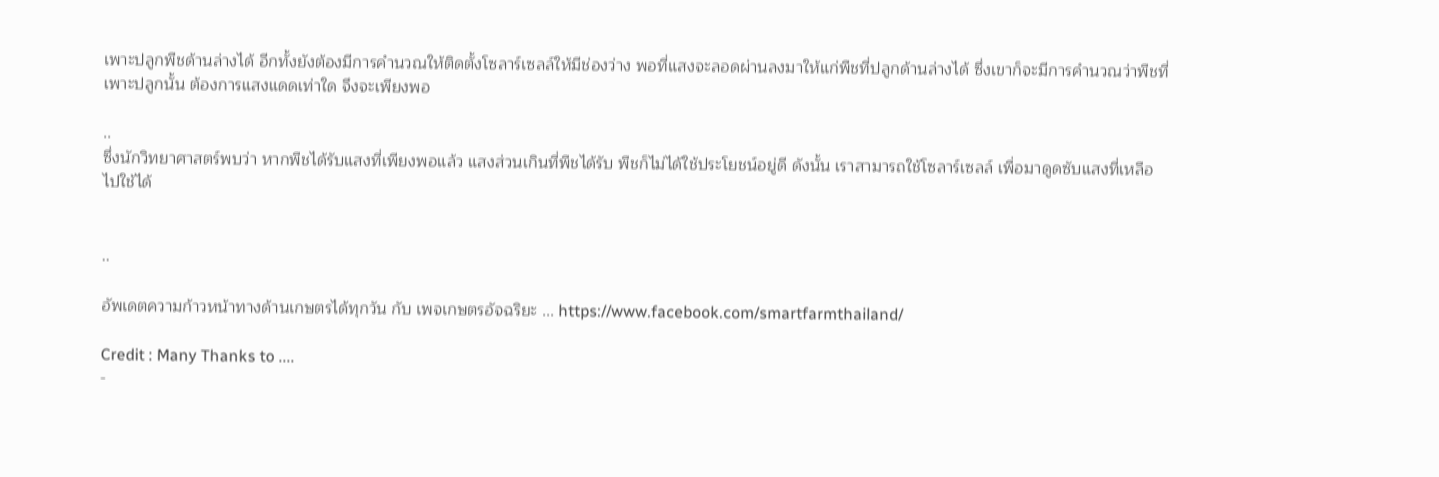เพาะปลูกพืชด้านล่างได้ อีกทั้งยังต้องมีการคำนวณให้ติดตั้งโซลาร์เซลล์ให้มีช่องว่าง พอที่แสงจะลอดผ่านลงมาให้แก่พืชที่ปลูกด้านล่างได้ ซึ่งเขาก็จะมีการคำนวณว่าพืชที่เพาะปลูกนั้น ต้องการแสงแดดเท่าใด จึงจะเพียงพอ

..
ซึ่งนักวิทยาศาสตร์พบว่า หากพืชได้รับแสงที่เพียงพอแล้ว แสงส่วนเกินที่พืชได้รับ พืชก็ไม่ได้ใช้ประโยชน์อยู่ดี ดังนั้น เราสามารถใช้โซลาร์เซลล์ เพื่อมาดูดซับแสงที่เหลือไปใช้ได้


..

อัพเดตความก้าวหน้าทางด้านเกษตรได้ทุกวัน กับ เพจเกษตรอัจฉริยะ ... https://www.facebook.com/smartfarmthailand/

Credit : Many Thanks to ....
-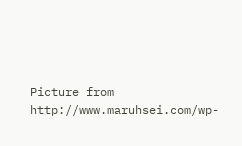Picture from http://www.maruhsei.com/wp-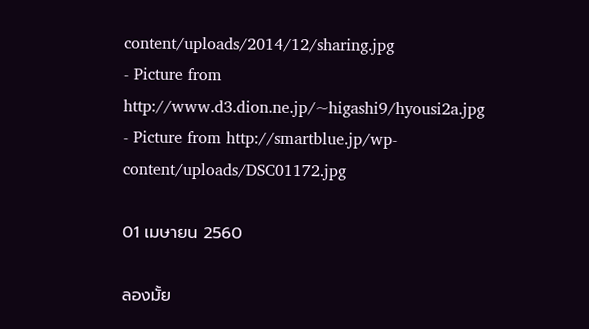content/uploads/2014/12/sharing.jpg
- Picture from http://www.d3.dion.ne.jp/~higashi9/hyousi2a.jpg
- Picture from http://smartblue.jp/wp-content/uploads/DSC01172.jpg

01 เมษายน 2560

ลองมั้ย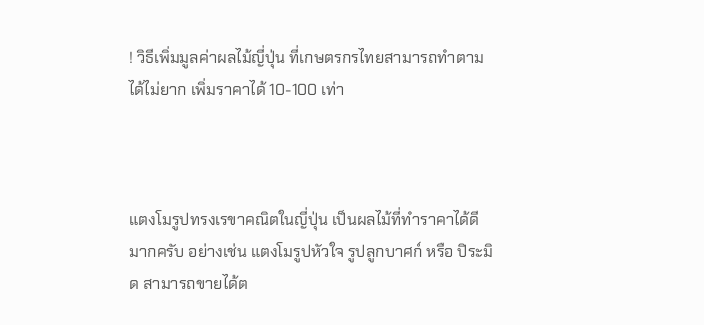! วิธีเพิ่มมูลค่าผลไม้ญี่ปุ่น ที่เกษตรกรไทยสามารถทำตามได้ไม่ยาก เพิ่มราคาได้ 10-100 เท่า



แตงโมรูปทรงเรขาคณิตในญี่ปุ่น เป็นผลไม้ที่ทำราคาได้ดีมากครับ อย่างเช่น แตงโมรูปหัวใจ รูปลูกบาศก์ หรือ ปิระมิด สามารถขายได้ต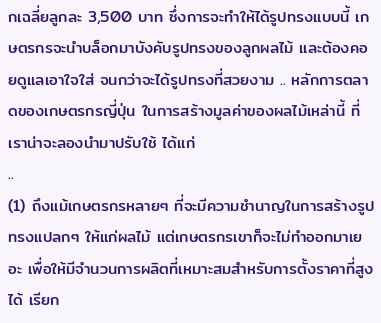กเฉลี่ยลูกละ 3,500 บาท ซึ่งการจะทำให้ได้รูปทรงแบบนี้ เกษตรกรจะนำบล็อกมาบังคับรูปทรงของลูกผลไม้ และต้องคอยดูแลเอาใจใส่ จนกว่าจะได้รูปทรงที่สวยงาม .. หลักการตลาดของเกษตรกรญี่ปุ่น ในการสร้างมูลค่าของผลไม้เหล่านี้ ที่เราน่าจะลองนำมาปรับใช้ ได้แก่
..
(1) ถึงแม้เกษตรกรหลายๆ ที่จะมีความชำนาญในการสร้างรูปทรงแปลกๆ ให้แก่ผลไม้ แต่เกษตรกรเขาก็จะไม่ทำออกมาเยอะ เพื่อให้มีจำนวนการผลิตที่เหมาะสมสำหรับการตั้งราคาที่สูงได้ เรียก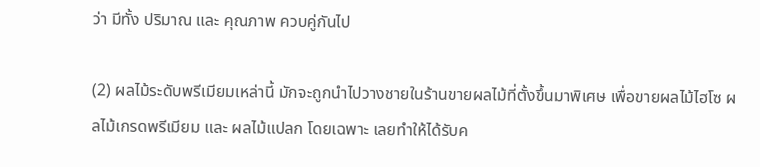ว่า มีทั้ง ปริมาณ และ คุณภาพ ควบคู่กันไป

(2) ผลไม้ระดับพรีเมียมเหล่านี้ มักจะถูกนำไปวางชายในร้านขายผลไม้ที่ตั้งขึ้นมาพิเศษ เพื่อขายผลไม้ไฮโซ ผลไม้เกรดพรีเมียม และ ผลไม้แปลก โดยเฉพาะ เลยทำให้ได้รับค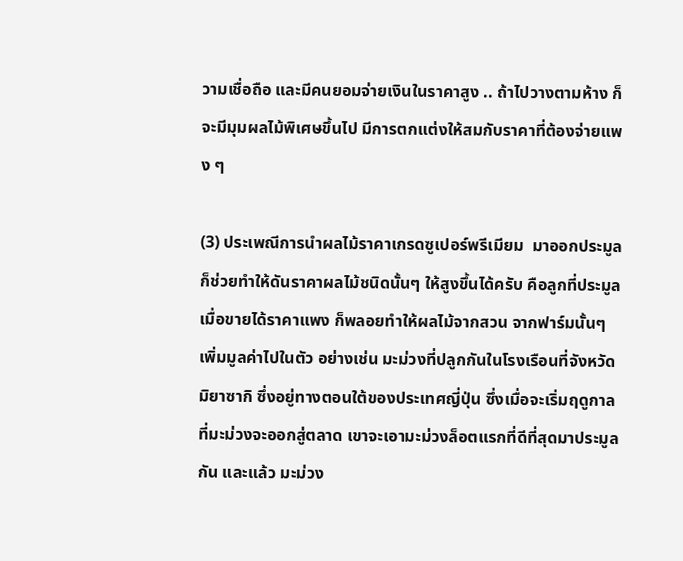วามเชื่อถือ และมีคนยอมจ่ายเงินในราคาสูง .. ถ้าไปวางตามห้าง ก็จะมีมุมผลไม้พิเศษขึ้นไป มีการตกแต่งให้สมกับราคาที่ต้องจ่ายแพง ๆ

(3) ประเพณีการนำผลไม้ราคาเกรดซูเปอร์พรีเมียม  มาออกประมูล ก็ช่วยทำให้ดันราคาผลไม้ชนิดนั้นๆ ให้สูงขึ้นได้ครับ คือลูกที่ประมูลเมื่อขายได้ราคาแพง ก็พลอยทำให้ผลไม้จากสวน จากฟาร์มนั้นๆ เพิ่มมูลค่าไปในตัว อย่างเช่น มะม่วงที่ปลูกกันในโรงเรือนที่จังหวัดมิยาซากิ ซึ่งอยู่ทางตอนใต้ของประเทศญี่ปุ่น ซึ่งเมื่อจะเริ่มฤดูกาลที่มะม่วงจะออกสู่ตลาด เขาจะเอามะม่วงล็อตแรกที่ดีที่สุดมาประมูลกัน และแล้ว มะม่วง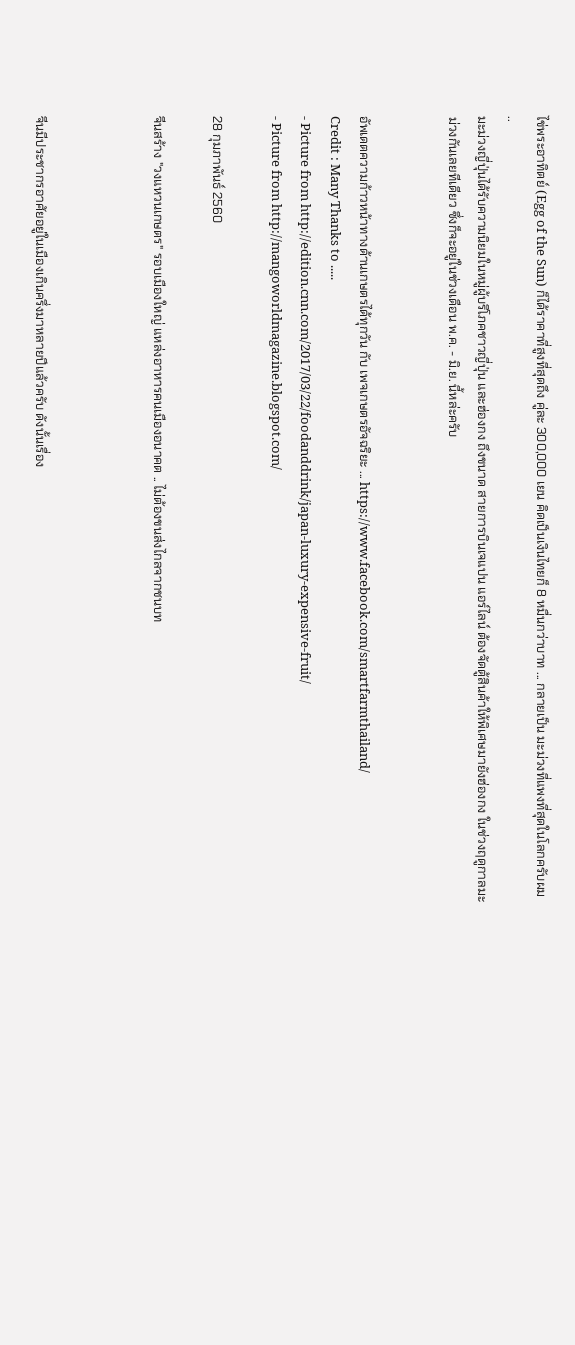ไข่พระอาทิตย์ (Egg of the Sun) ก็ได้ราคาที่สูงที่สุดถึง คู่ละ 300,000 เยน คิดเป็นเงินไทยก็ 8 หมื่นกว่าบาท ... กลายเป็น มะม่วงที่แพงที่สุดในโลกครับผม
..
มะม่วงญี่ปุ่นได้รับความนิยมในหมู่ผู้บริโภคชาวญี่ปุ่น และฮ่องกง ถึงขนาด สายการบินเจแปน แอร์ไลน์ ต้องจัดตู้สินค้าให้พิเศษมายังฮ่องกง ในช่วงฤดูกาลมะม่วงกันเลยทีเดียว ซึ่งก็จะอยู่ในช่วงเดือน พ.ค. - มิ.ย. นี้หล่ะครับ


อัพเดตความก้าวหน้าทางด้านเกษตรได้ทุกวัน กับ เพจเกษตรอัจฉริยะ ... https://www.facebook.com/smartfarmthailand/
Credit : Many Thanks to .....
- Picture from http://edition.cnn.com/2017/03/22/foodanddrink/japan-luxury-expensive-fruit/
- Picture from http://mangoworldmagazine.blogspot.com/

28 กุมภาพันธ์ 2560

จีนสร้าง "วงแหวนเกษตร" รอบเมืองใหญ่ แหล่งอาหารคนเมืองอนาคต .. ไม่ต้องขนส่งไกลจากชนบท



จีนมีประชากรอาศัยอยู่ในเมืองเกินครึ่งมาหลายปีแล้วครับ ดังนั้นเรื่อง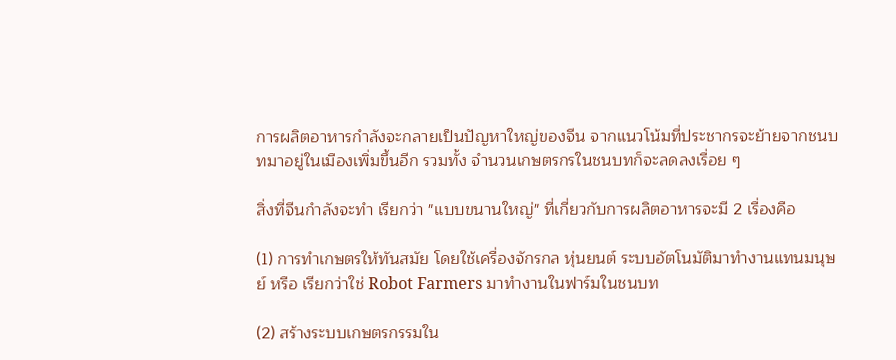การผลิตอาหารกำลังจะกลายเป็นปัญหาใหญ่ของจีน จากแนวโน้มที่ประชากรจะย้ายจากชนบทมาอยู่ในเมืองเพิ่มขึ้นอีก รวมทั้ง จำนวนเกษตรกรในชนบทก็จะลดลงเรื่อย ๆ

สิ่งที่จีนกำลังจะทำ เรียกว่า "แบบขนานใหญ่" ที่เกี่ยวกับการผลิตอาหารจะมี 2 เรื่องคือ

(1) การทำเกษตรให้ทันสมัย โดยใช้เครื่องจักรกล หุ่นยนต์ ระบบอัตโนมัติมาทำงานแทนมนุษย์ หรือ เรียกว่าใช่ Robot Farmers มาทำงานในฟาร์มในชนบท

(2) สร้างระบบเกษตรกรรมใน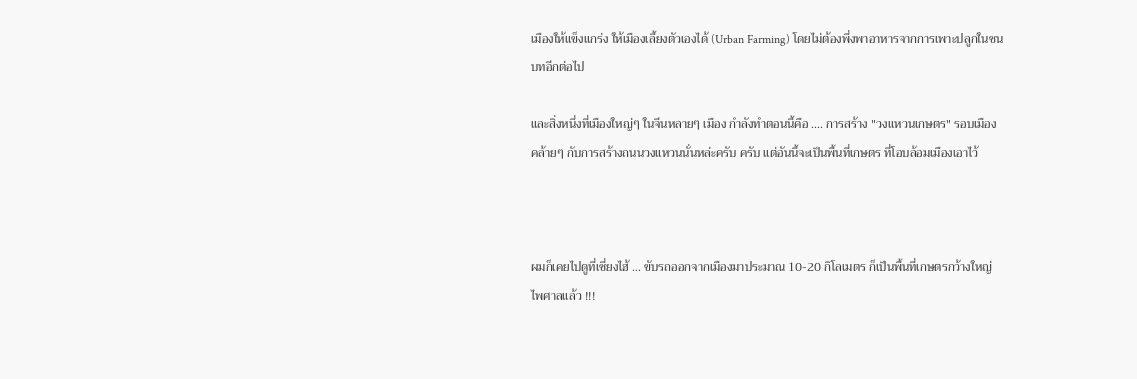เมืองให้แข็งแกร่ง ให้เมืองเลี้ยงตัวเองได้ (Urban Farming) โดยไม่ต้องพึ่งพาอาหารจากการเพาะปลูกในชนบทอีกต่อไป

และสิ่งหนึ่งที่เมืองใหญ่ๆ ในจีนหลายๆ เมือง กำลังทำตอนนี้คือ .... การสร้าง "วงแหวนเกษตร" รอบเมือง คล้ายๆ กับการสร้างถนนวงแหวนนั่นหล่ะครับ ครับ แต่อันนี้จะเป็นพื้นที่เกษตร ที่โอบล้อมเมืองเอาไว้



ผมก็เคยไปดูที่เซี่ยงไฮ้ ... ขับรถออกจากเมืองมาประมาณ 10-20 กิโลเมตร ก็เป็นพื้นที่เกษตรกว้างใหญ่ไพศาลแล้ว !!!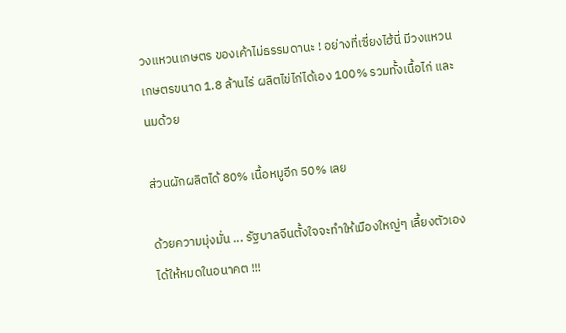วงแหวนเกษตร ของเค้าไม่ธรรมดานะ ! อย่างที่เซี่ยงไฮ้นี่ มีวงแหวนเกษตรขนาด 1.8 ล้านไร่ ผลิตไข่ไก่ได้เอง 100% รวมทั้งเนื้อไก่ และ นมด้วย

ส่วนผักผลิตได้ 80% เนื้อหมูอีก 50% เลย

ด้วยความมุ่งมั่น ... รัฐบาลจีนตั้งใจจะทำให้เมืองใหญ่ๆ เลี้ยงตัวเองได้ให้หมดในอนาคต !!!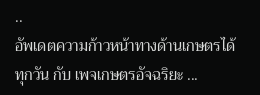..
อัพเดตความก้าวหน้าทางด้านเกษตรได้ทุกวัน กับ เพจเกษตรอัจฉริยะ ...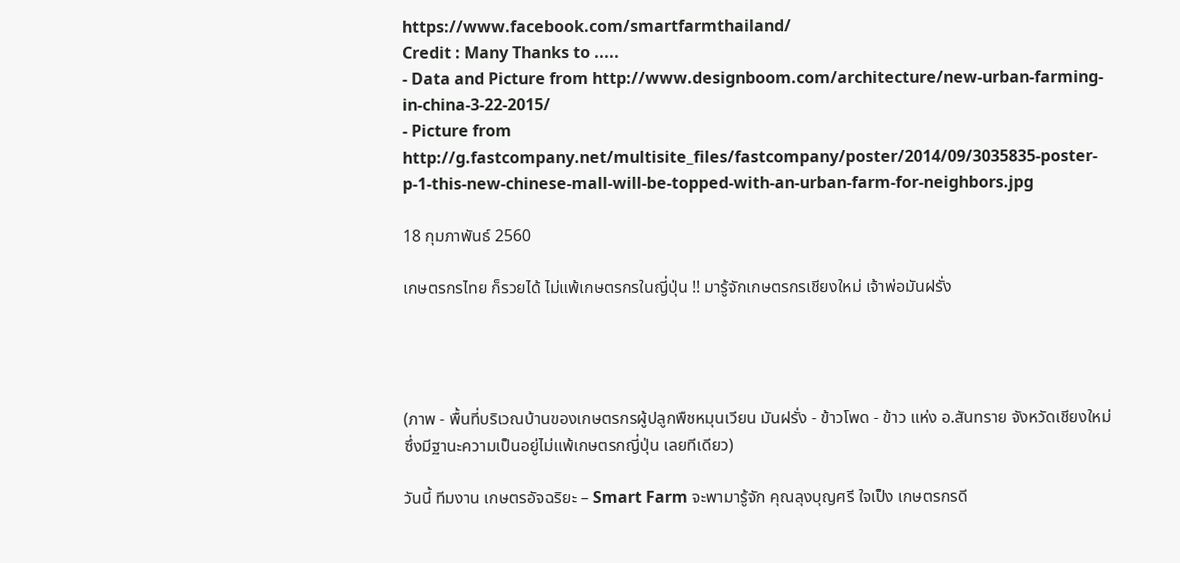https://www.facebook.com/smartfarmthailand/
Credit : Many Thanks to .....
- Data and Picture from http://www.designboom.com/architecture/new-urban-farming-in-china-3-22-2015/
- Picture from http://g.fastcompany.net/multisite_files/fastcompany/poster/2014/09/3035835-poster-p-1-this-new-chinese-mall-will-be-topped-with-an-urban-farm-for-neighbors.jpg

18 กุมภาพันธ์ 2560

เกษตรกรไทย ก็รวยได้ ไม่แพ้เกษตรกรในญี่ปุ่น !! มารู้จักเกษตรกรเชียงใหม่ เจ้าพ่อมันฝรั่ง




(ภาพ - พื้นที่บริเวณบ้านของเกษตรกรผู้ปลูกพืชหมุนเวียน มันฝรั่ง - ข้าวโพด - ข้าว แห่ง อ.สันทราย จังหวัดเชียงใหม่ ซึ่งมีฐานะความเป็นอยู่ไม่แพ้เกษตรกญี่ปุ่น เลยทีเดียว)

วันนี้ ทีมงาน เกษตรอัจฉริยะ – Smart Farm จะพามารู้จัก คุณลุงบุญศรี ใจเป็ง เกษตรกรดี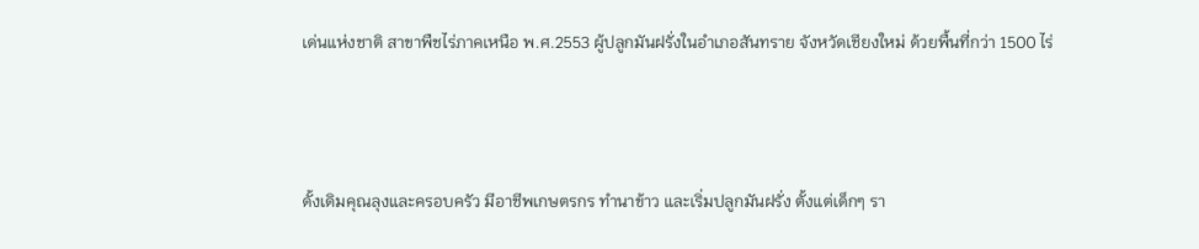เด่นแห่งชาติ สาขาพืชไร่ภาคเหนือ พ.ศ.2553 ผู้ปลูกมันฝรั่งในอำเภอสันทราย จังหวัดเชียงใหม่ ด้วยพื้นที่กว่า 1500 ไร่



ดั้งเดิมคุณลุงและครอบครัว มีอาชีพเกษตรกร ทำนาข้าว และเริ่มปลูกมันฝรั่ง ตั้งแต่เด็กๆ รา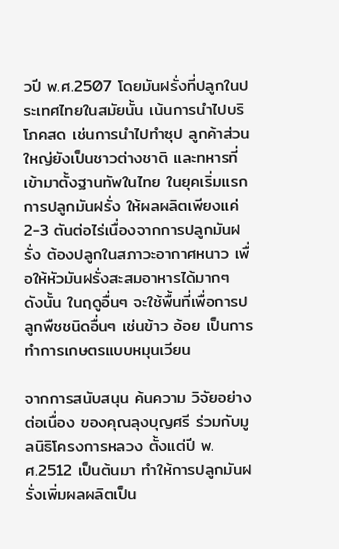วปี พ.ศ.2507 โดยมันฝรั่งที่ปลูกในประเทศไทยในสมัยนั้น เน้นการนำไปบริโภคสด เช่นการนำไปทำซุป ลูกค้าส่วนใหญ่ยังเป็นชาวต่างชาติ และทหารที่เข้ามาตั้งฐานทัพในไทย ในยุคเริ่มแรก การปลูกมันฝรั่ง ให้ผลผลิตเพียงแค่ 2-3 ตันต่อไร่เนื่องจากการปลูกมันฝรั่ง ต้องปลูกในสภาวะอากาศหนาว เพื่อให้หัวมันฝรั่งสะสมอาหารได้มากๆ ดังนั้น ในฤดูอื่นๆ จะใช้พื้นที่เพื่อการปลูกพืชชนิดอื่นๆ เช่นข้าว อ้อย เป็นการทำการเกษตรแบบหมุนเวียน

จากการสนับสนุน ค้นความ วิจัยอย่างต่อเนื่อง ของคุณลุงบุญศรี ร่วมกับมูลนิธิโครงการหลวง ตั้งแต่ปี พ.ศ.2512 เป็นต้นมา ทำให้การปลูกมันฝรั่งเพิ่มผลผลิตเป็น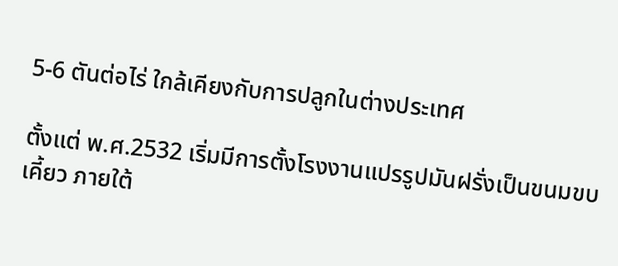5-6 ตันต่อไร่ ใกล้เคียงกับการปลูกในต่างประเทศ

ตั้งแต่ พ.ศ.2532 เริ่มมีการตั้งโรงงานแปรรูปมันฝรั่งเป็นขนมขบเคี้ยว ภายใต้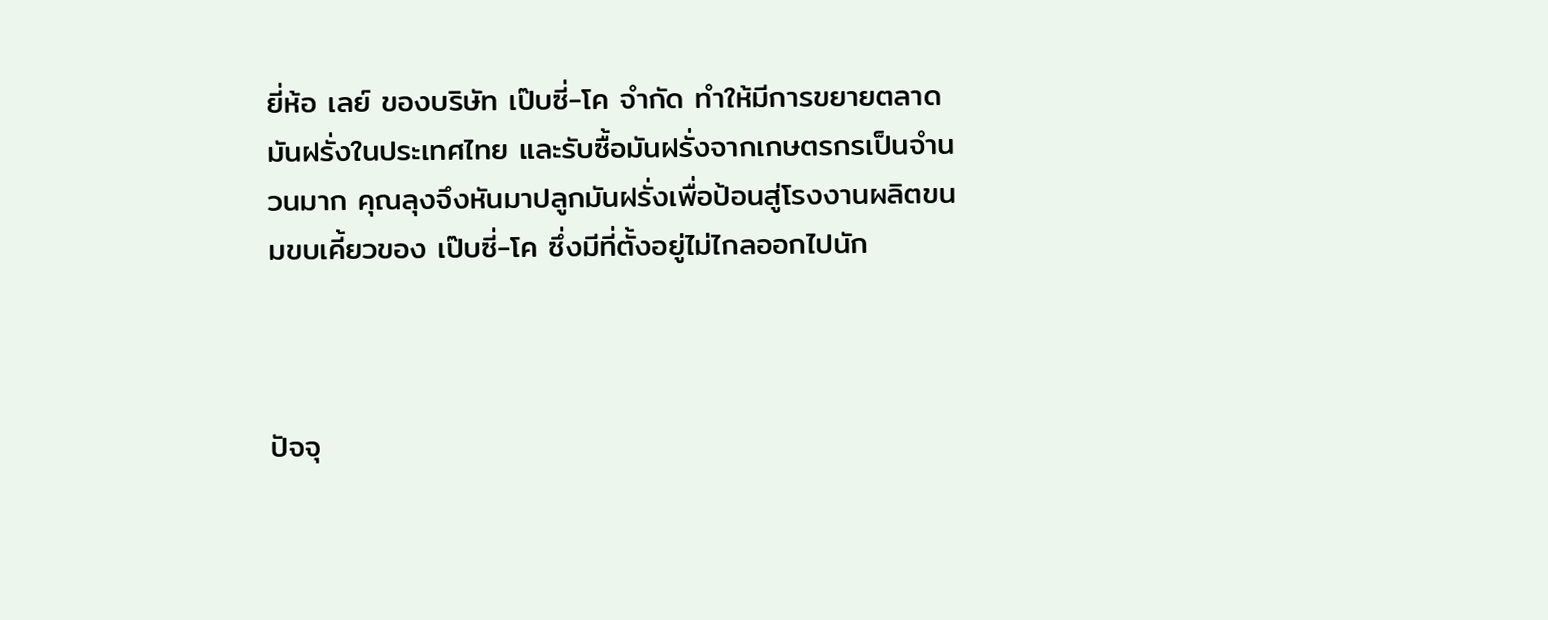ยี่ห้อ เลย์ ของบริษัท เป๊บซี่-โค จำกัด ทำให้มีการขยายตลาดมันฝรั่งในประเทศไทย และรับซื้อมันฝรั่งจากเกษตรกรเป็นจำนวนมาก คุณลุงจึงหันมาปลูกมันฝรั่งเพื่อป้อนสู่โรงงานผลิตขนมขบเคี้ยวของ เป๊บซี่-โค ซึ่งมีที่ตั้งอยู่ไม่ไกลออกไปนัก



ปัจจุ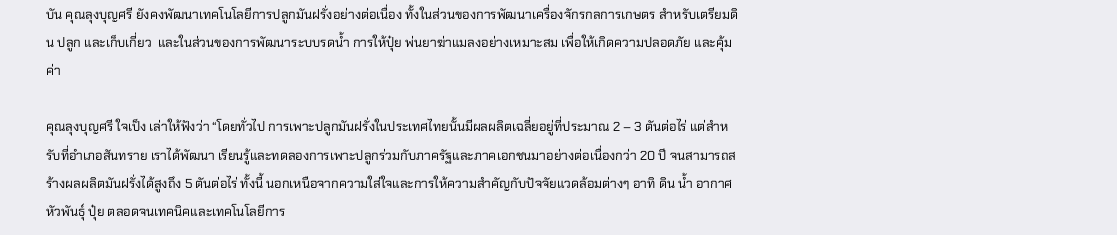บัน คุณลุงบุญศรี ยังคงพัฒนาเทคโนโลยีการปลูกมันฝรั่งอย่างต่อเนื่อง ทั้งในส่วนของการพัฒนาเครื่องจักรกลการเกษตร สำหรับเตรียมดิน ปลูก และเก็บเกี่ยว  และในส่วนของการพัฒนาระบบรดน้ำ การให้ปุ๋ย พ่นยาฆ่าแมลงอย่างเหมาะสม เพื่อให้เกิดความปลอดภัย และคุ้มค่า

คุณลุงบุญศรี ใจเป็ง เล่าให้ฟังว่า “โดยทั่วไป การเพาะปลูกมันฝรั่งในประเทศไทยนั้นมีผลผลิตเฉลี่ยอยู่ที่ประมาณ 2 – 3 ตันต่อไร่ แต่สำหรับที่อำเภอสันทราย เราได้พัฒนา เรียนรู้และทดลองการเพาะปลูกร่วมกับภาครัฐและภาคเอกชนมาอย่างต่อเนื่องกว่า 20 ปี จนสามารถสร้างผลผลิตมันฝรั่งได้สูงถึง 5 ตันต่อไร่ ทั้งนี้ นอกเหนือจากความใส่ใจและการให้ความสำคัญกับปัจจัยแวดล้อมต่างๆ อาทิ ดิน น้ำ อากาศ หัวพันธุ์ ปุ๋ย ตลอดจนเทคนิคและเทคโนโลยีการ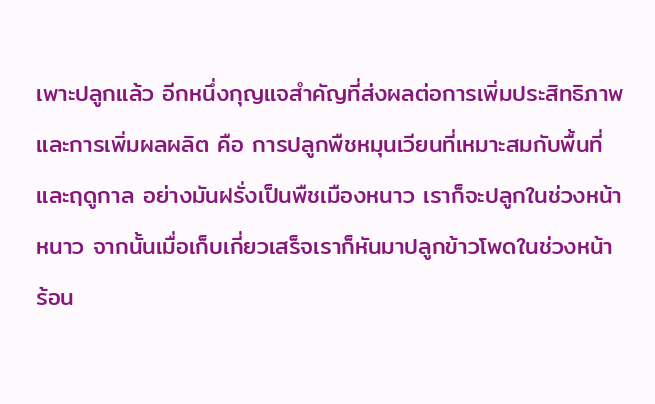เพาะปลูกแล้ว อีกหนึ่งกุญแจสำคัญที่ส่งผลต่อการเพิ่มประสิทธิภาพและการเพิ่มผลผลิต คือ การปลูกพืชหมุนเวียนที่เหมาะสมกับพื้นที่และฤดูกาล อย่างมันฝรั่งเป็นพืชเมืองหนาว เราก็จะปลูกในช่วงหน้าหนาว จากนั้นเมื่อเก็บเกี่ยวเสร็จเราก็หันมาปลูกข้าวโพดในช่วงหน้าร้อน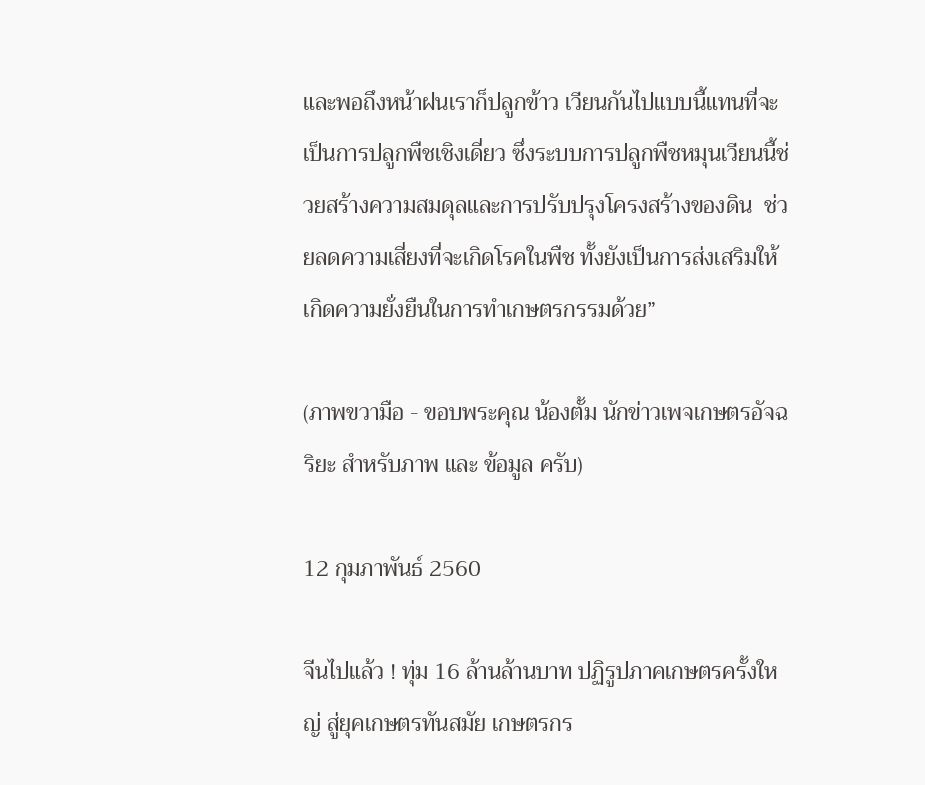และพอถึงหน้าฝนเราก็ปลูกข้าว เวียนกันไปแบบนี้แทนที่จะเป็นการปลูกพืชเชิงเดี่ยว ซึ่งระบบการปลูกพืชหมุนเวียนนี้ช่วยสร้างความสมดุลและการปรับปรุงโครงสร้างของดิน  ช่วยลดความเสี่ยงที่จะเกิดโรคในพืช ทั้งยังเป็นการส่งเสริมให้เกิดความยั่งยืนในการทำเกษตรกรรมด้วย”

(ภาพขวามือ - ขอบพระคุณ น้องตั้ม นักข่าวเพจเกษตรอัจฉริยะ สำหรับภาพ และ ข้อมูล ครับ)

12 กุมภาพันธ์ 2560

จีนไปแล้ว ! ทุ่ม 16 ล้านล้านบาท ปฏิรูปภาคเกษตรครั้งใหญ่ สู่ยุคเกษตรทันสมัย เกษตรกร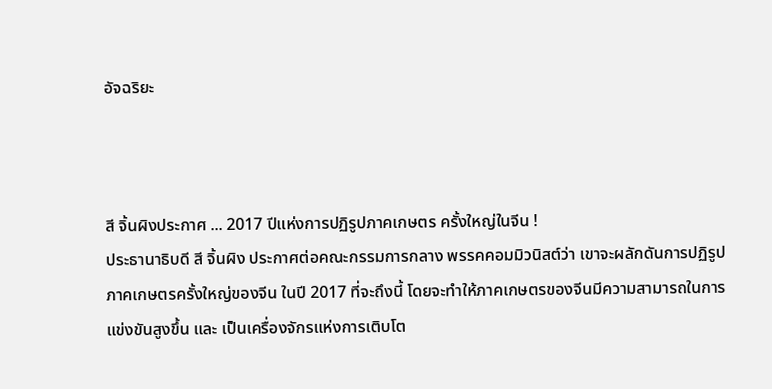อัจฉริยะ



สี จิ้นผิงประกาศ ... 2017 ปีแห่งการปฏิรูปภาคเกษตร ครั้งใหญ่ในจีน !
ประธานาธิบดี สี จิ้นผิง ประกาศต่อคณะกรรมการกลาง พรรคคอมมิวนิสต์ว่า เขาจะผลักดันการปฏิรูปภาคเกษตรครั้งใหญ่ของจีน ในปี 2017 ที่จะถึงนี้ โดยจะทำให้ภาคเกษตรของจีนมีความสามารถในการแข่งขันสูงขึ้น และ เป็นเครื่องจักรแห่งการเติบโต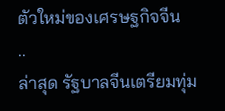ตัวใหม่ของเศรษฐกิจจีน
..
ล่าสุด รัฐบาลจีนเตรียมทุ่ม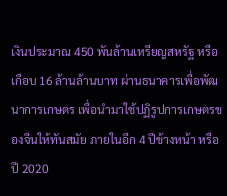เงินประมาณ 450 พันล้านเหรียญสหรัฐ หรือเกือบ 16 ล้านล้านบาท ผ่านธนาคารเพื่อพัฒนาการเกษตร เพื่อนำมาใช้ปฏิรูปการเกษตรของจีนให้ทันสมัย ภายในอีก 4 ปีข้างหน้า หรือ ปี 2020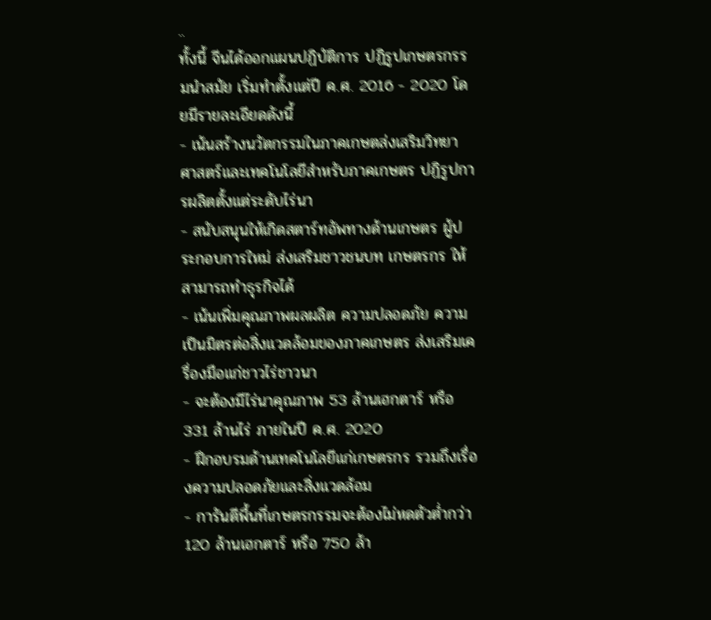..
ทั้งนี้ จีนได้ออกแผนปฏิบัติการ ปฏิรูปเกษตรกรรมนำสมัย เริ่มทำตั้งแต่ปี ค.ศ. 2016 - 2020 โดยมีรายละเอียดดังนี้
- เน้นสร้างนวัตกรรมในภาคเกษตส่งเสริมวิทยาศาสตร์และเทคโนโลยีสำหรับภาคเกษตร ปฏิรูปการผลิตตั้งแต่ระดับไร่นา
- สนับสนุนให้เกิดสตาร์ทอัพทางด้านเกษตร ผู้ประกอบการใหม่ ส่งเสริมชาวชนบท เกษตรกร ให้สามารถทำธุรกิจได้
- เน้นเพิ่มคุณภาพผลผลิต ความปลอดภัย ความเป็นมิตรต่อสิ่งแวดล้อมของภาคเกษตร ส่งเสริมเครื่องมือแก่ชาวไร่ชาวนา
- จะต้องมีไร่นาคุณภาพ 53 ล้านเฮกตาร์ หรือ 331 ล้านไร่ ภายในปี ค.ศ. 2020
- ฝึกอบรมด้านเทคโนโลยีแก่เกษตรกร รวมถึงเรื่องความปลอดภัยและสิ่งแวดล้อม
- การันตีพื้นที่เกษตรกรรมจะต้องไม่หดตัวต่ำกว่า 120 ล้านเฮกตาร์ หรือ 750 ล้า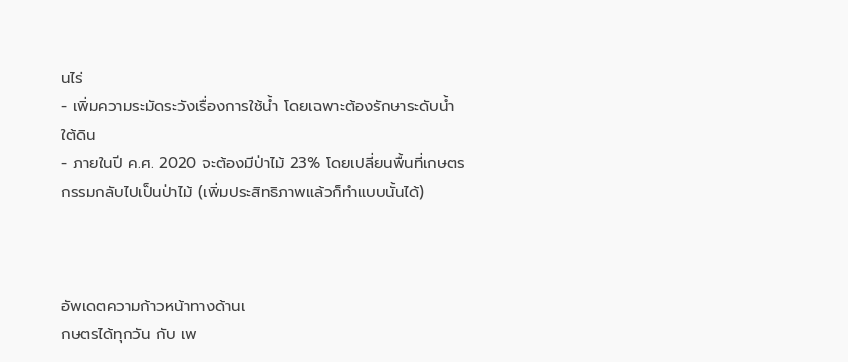นไร่
- เพิ่มความระมัดระวังเรื่องการใช้น้ำ โดยเฉพาะต้องรักษาระดับน้ำใต้ดิน
- ภายในปี ค.ศ. 2020 จะต้องมีป่าไม้ 23% โดยเปลี่ยนพื้นที่เกษตรกรรมกลับไปเป็นป่าไม้ (เพิ่มประสิทธิภาพแล้วก็ทำแบบนั้นได้)



อัพเดตความก้าวหน้าทางด้านเ
กษตรได้ทุกวัน กับ เพ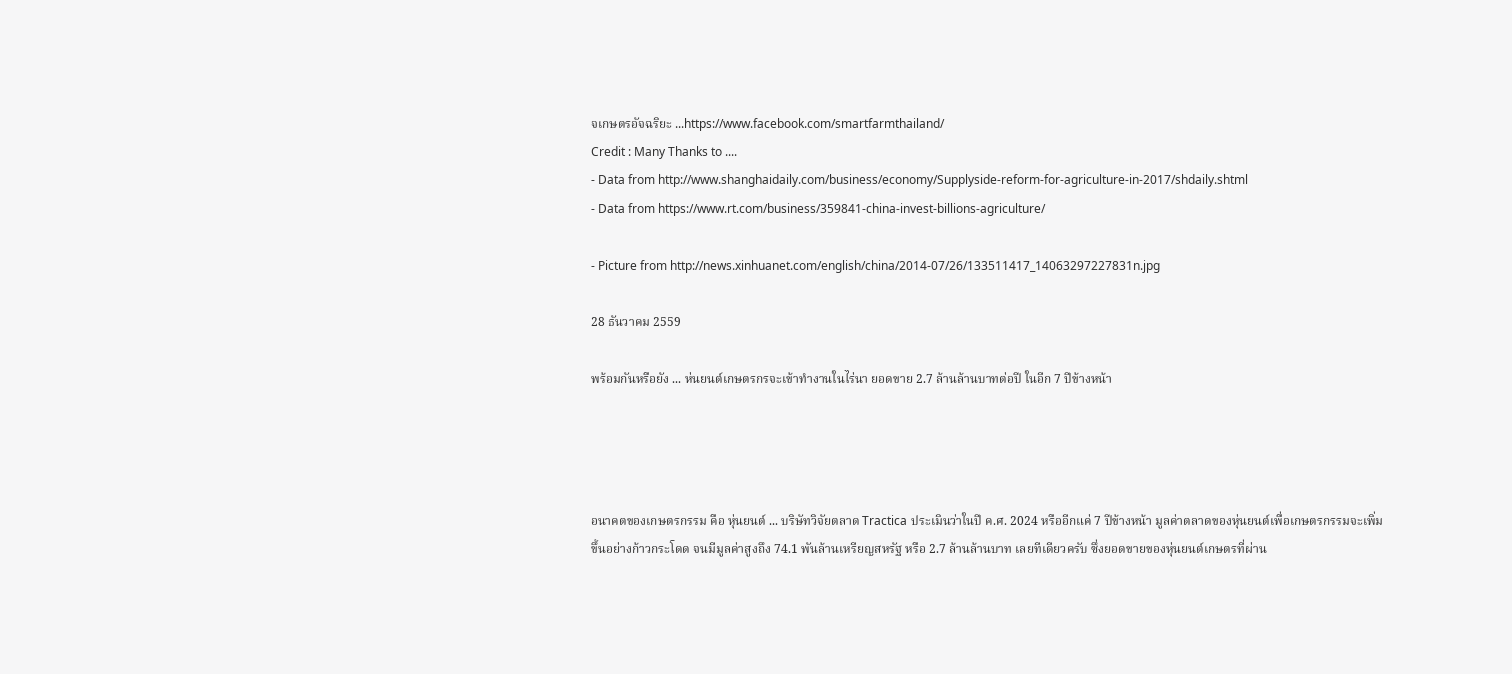จเกษตรอัจฉริยะ ...https://www.facebook.com/smartfarmthailand/
Credit : Many Thanks to ....
- Data from http://www.shanghaidaily.com/business/economy/Supplyside-reform-for-agriculture-in-2017/shdaily.shtml
- Data from https://www.rt.com/business/359841-china-invest-billions-agriculture/

- Picture from http://news.xinhuanet.com/english/china/2014-07/26/133511417_14063297227831n.jpg

28 ธันวาคม 2559

พร้อมกันหรือยัง ... ห่นยนต์เกษตรกรจะเข้าทำงานในไร่นา ยอดขาย 2.7 ล้านล้านบาทต่อปี ในอีก 7 ปีข้างหน้า




อนาคตของเกษตรกรรม คือ หุ่นยนต์ ... บริษัทวิจัยตลาด Tractica ประเมินว่าในปี ค.ศ. 2024 หรืออีกแค่ 7 ปีข้างหน้า มูลค่าตลาดของหุ่นยนต์เพื่อเกษตรกรรมจะเพิ่มขึ้นอย่างก้าวกระโดด จนมีมูลค่าสูงถึง 74.1 พันล้านเหรียญสหรัฐ หรือ 2.7 ล้านล้านบาท เลยทีเดียวครับ ซึ่งยอดขายของหุ่นยนต์เกษตรที่ผ่าน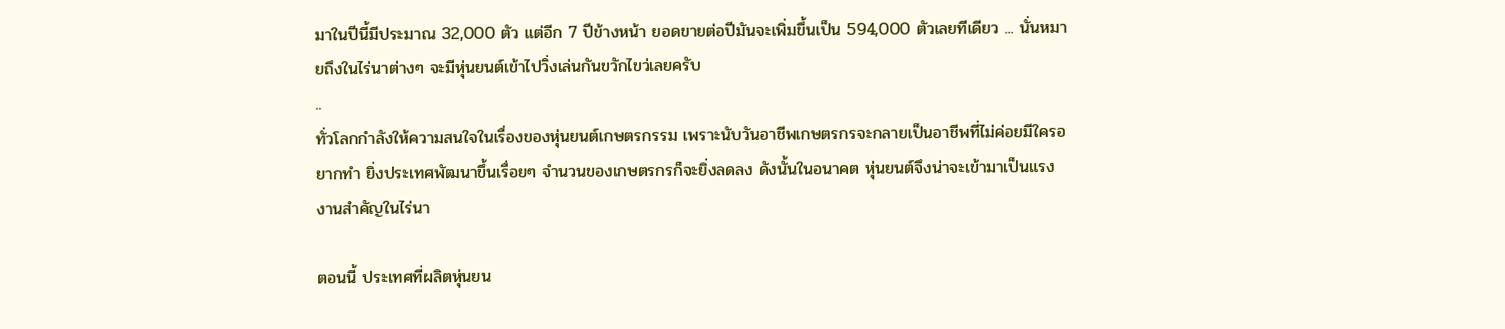มาในปีนี้มีประมาณ 32,000 ตัว แต่อีก 7 ปีข้างหน้า ยอดขายต่อปีมันจะเพิ่มขึ้นเป็น 594,000 ตัวเลยทีเดียว ... นั่นหมายถึงในไร่นาต่างๆ จะมีหุ่นยนต์เข้าไปวิ่งเล่นกันขวักไขว่เลยครับ
..
ทั่วโลกกำลังให้ความสนใจในเรื่องของหุ่นยนต์เกษตรกรรม เพราะนับวันอาชีพเกษตรกรจะกลายเป็นอาชีพที่ไม่ค่อยมีใครอยากทำ ยิ่งประเทศพัฒนาขึ้นเรื่อยๆ จำนวนของเกษตรกรก็จะยิ่งลดลง ดังนั้นในอนาคต หุ่นยนต์จึงน่าจะเข้ามาเป็นแรงงานสำคัญในไร่นา

ตอนนี้ ประเทศที่ผลิตหุ่นยน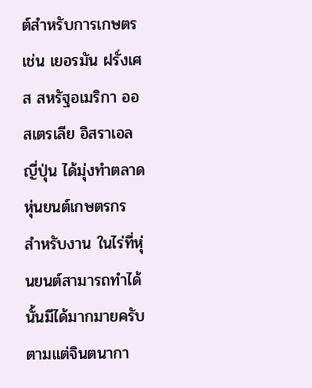ต์สำหรับการเกษตร เช่น เยอรมัน ฝรั่งเศส สหรัฐอเมริกา ออสเตรเลีย อิสราเอล ญี่ปุ่น ได้มุ่งทำตลาดหุ่นยนต์เกษตรกร สำหรับงาน ในไร่ที่หุ่นยนต์สามารถทำได้นั้นมีได้มากมายครับ ตามแต่จินตนากา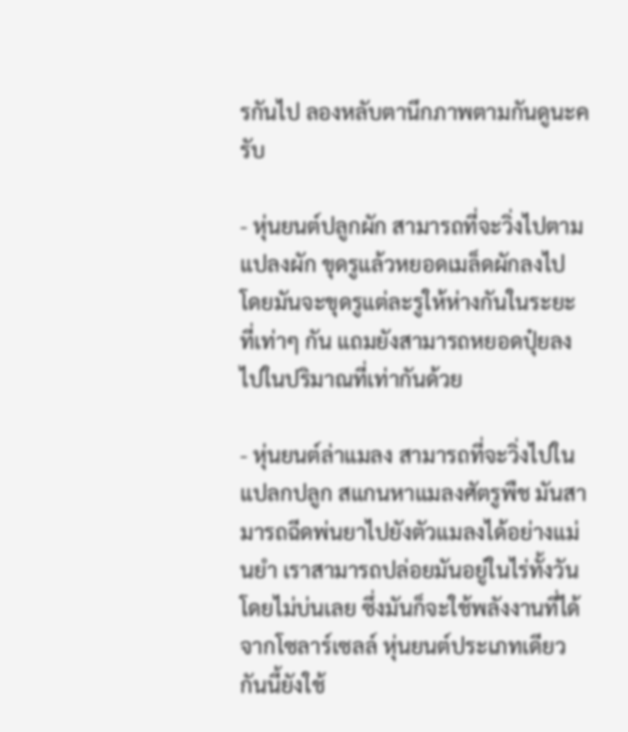รกันไป ลองหลับตานึกภาพตามกันดูนะครับ

- หุ่นยนต์ปลูกผัก สามารถที่จะวิ่งไปตามแปลงผัก ขุดรูแล้วหยอดเมล็ดผักลงไป โดยมันจะขุดรูแต่ละรูให้ห่างกันในระยะที่เท่าๆ กัน แถมยังสามารถหยอดปุ๋ยลงไปในปริมาณที่เท่ากันด้วย

- หุ่นยนต์ล่าแมลง สามารถที่จะวิ่งไปในแปลกปลูก สแกนหาแมลงศัตรูพืช มันสามารถฉีดพ่นยาไปยังตัวแมลงได้อย่างแม่นยำ เราสามารถปล่อยมันอยู่ในไร่ทั้งวันโดยไม่บ่นเลย ซึ่งมันก็จะใช้พลังงานที่ได้จากโซลาร์เซลล์ หุ่นยนต์ประเภทเดียวกันนี้ยังใช้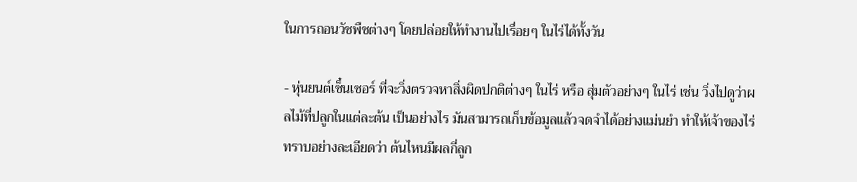ในการถอนวัชพืชต่างๆ โดยปล่อยให้ทำงานไปเรื่อยๆ ในไร่ได้ทั้งวัน

- หุ่นยนต์เซ็๋นเซอร์ ที่จะวิ่งตรวจหาสิ่งผิดปกติต่างๆ ในไร่ หรือ สุ่มตัวอย่างๆ ในไร่ เช่น วิ่งไปดูว่าผลไม้ที่ปลูกในแต่ละต้น เป็นอย่างไร มันสามารถเก็บข้อมูลแล้วจดจำได้อย่างแม่นยำ ทำให้เจ้าของไร่ทราบอย่างละเอียดว่า ต้นไหนมีผลกี่ลูก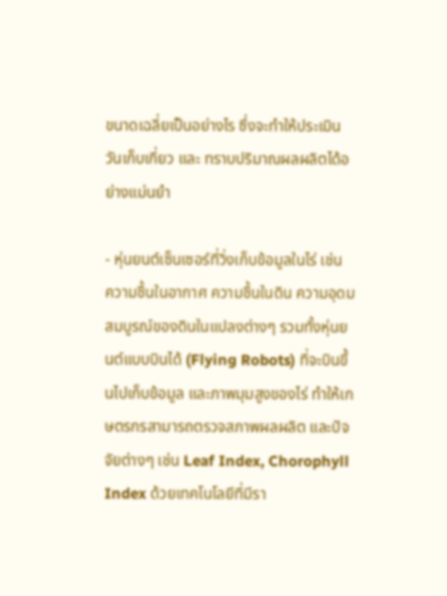ขนาดเฉลี่ยเป็นอย่างไร ซึ่งจะทำให้ประเมินวันเก็บเกี่ยว และ ทราบปริมาณผลผลิตได้อย่างแม่นยำ

- หุ่นยนต์เซ็นเซอร์ที่วิ่งเก็บข้อมูลในไร่ เช่น ความชื้นในอากาศ ความชื้นในดิน ความอุดมสมบูรณ์ของดินในแปลงต่างๆ รวมทั้งหุ่นยนต์แบบบินได้ (Flying Robots) ที่จะบินขึ้นไปเก็บข้อมูล และภาพมุมสูงของไร่ ทำให้เกษตรกรสามารถตรวจสภาพผลผลิต และปัจจัยต่างๆ เช่น Leaf Index, Chorophyll Index ด้วยเทคโนโลยีที่มีรา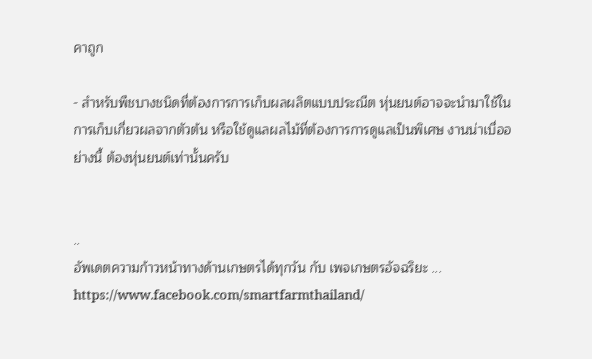คาถูก

- สำหรับพืชบางชนิดที่ต้องการการเก็บผลผลิตแบบประณีต หุ่นยนต์อาจจะนำมาใช้ในการเก็บเกี่ยวผลจากตัวต้น หรือใช้ดูแลผลไม้ที่ต้องการการดูแลเป็นพิเศษ งานน่าเบื่ออย่างนี้ ต้องหุ่นยนต์เท่านั้นครับ


..
อัพเดตความก้าวหน้าทางด้านเกษตรได้ทุกวัน กับ เพจเกษตรอัจฉริยะ ... https://www.facebook.com/smartfarmthailand/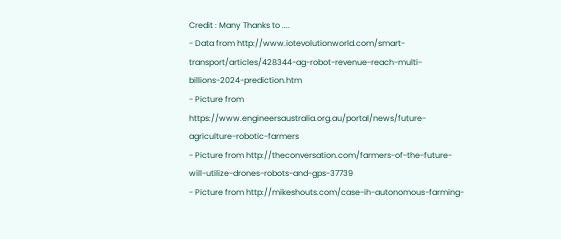Credit : Many Thanks to ....
- Data from http://www.iotevolutionworld.com/smart-transport/articles/428344-ag-robot-revenue-reach-multi-billions-2024-prediction.htm
- Picture from https://www.engineersaustralia.org.au/portal/news/future-agriculture-robotic-farmers
- Picture from http://theconversation.com/farmers-of-the-future-will-utilize-drones-robots-and-gps-37739
- Picture from http://mikeshouts.com/case-ih-autonomous-farming-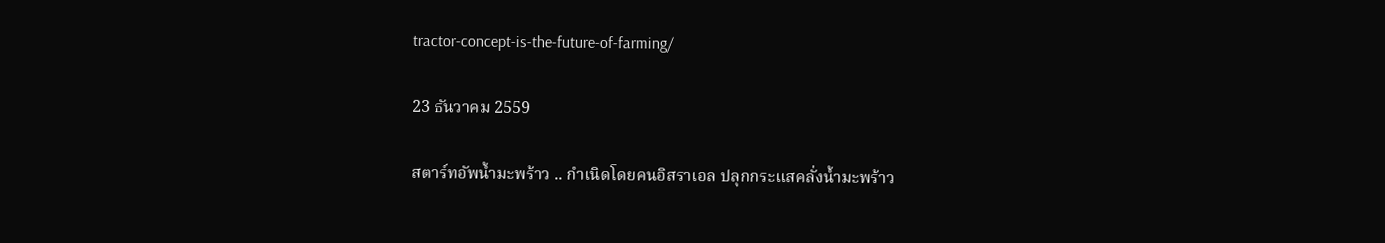tractor-concept-is-the-future-of-farming/

23 ธันวาคม 2559

สตาร์ทอัพน้ำมะพร้าว .. กำเนิดโดยคนอิสราเอล ปลุกกระแสคลั่งน้ำมะพร้าว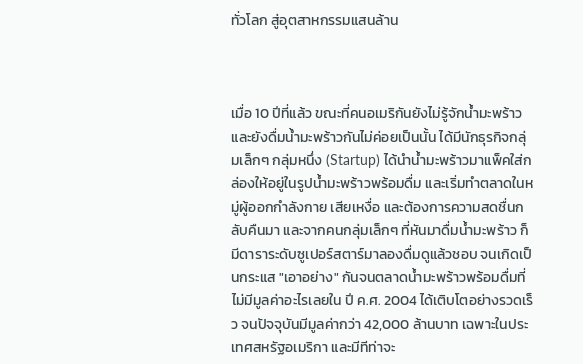ทั่วโลก สู่อุตสาหกรรมแสนล้าน



เมื่อ 10 ปีที่แล้ว ขณะที่คนอเมริกันยังไม่รู้จักน้ำมะพร้าว และยังดื่มน้ำมะพร้าวกันไม่ค่อยเป็นนั้น ได้มีนักธุรกิจกลุ่มเล็กๆ กลุ่มหนึ่ง (Startup) ได้นำน้ำมะพร้าวมาแพ็คใส่กล่องให้อยู่ในรูปน้ำมะพร้าวพร้อมดื่ม และเริ่มทำตลาดในหมู่ผู้ออกกำลังกาย เสียเหงื่อ และต้องการความสดชื่นกลับคืนมา และจากคนกลุ่มเล็กๆ ที่หันมาดื่มน้ำมะพร้าว ก็มีดาราระดับซูเปอร์สตาร์มาลองดื่มดูแล้วชอบ จนเกิดเป็นกระแส "เอาอย่าง" กันจนตลาดน้ำมะพร้าวพร้อมดื่มที่ไม่มีมูลค่าอะไรเลยใน ปี ค.ศ. 2004 ได้เติบโตอย่างรวดเร็ว จนปัจจุบันมีมูลค่ากว่า 42,000 ล้านบาท เฉพาะในประเทศสหรัฐอเมริกา และมีทีท่าจะ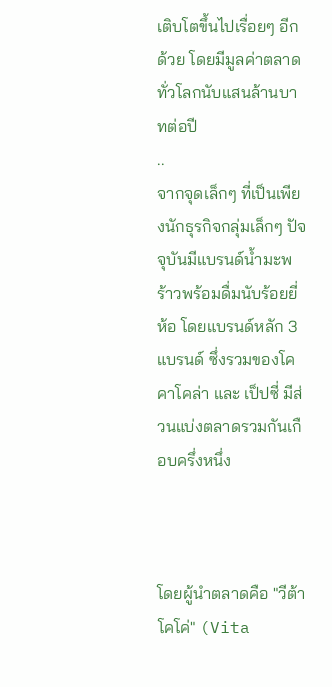เติบโตขึ้นไปเรื่อยๆ อีกด้วย โดยมีมูลค่าตลาดทั่วโลกนับแสนล้านบาทต่อปี
..
จากจุดเล็กๆ ที่เป็นเพียงนักธุรกิจกลุ่มเล็กๆ ปัจจุบันมีแบรนด์น้ำมะพร้าวพร้อมดื่มนับร้อยยี่ห้อ โดยแบรนด์หลัก 3 แบรนด์ ซึ่งรวมของโคคาโคล่า และ เป็ปซี่ มีส่วนแบ่งตลาดรวมกันเกือบครึ่งหนึ่ง



โดยผู้นำตลาดคือ "วีต้าโคโค่" (Vita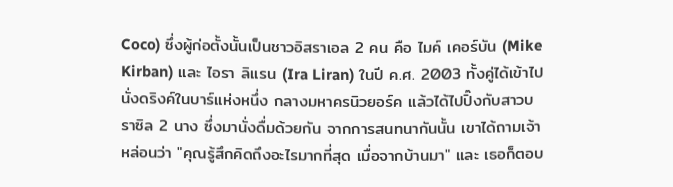Coco) ซึ่งผู้ก่อตั้งนั้นเป็นชาวอิสราเอล 2 คน คือ ไมค์ เคอร์บัน (Mike Kirban) และ ไอรา ลิแรน (Ira Liran) ในปี ค.ศ. 2003 ทั้งคู่ได้เข้าไปนั่งดริงค์ในบาร์แห่งหนึ่ง กลางมหาครนิวยอร์ค แล้วได้ไปปิ๊งกับสาวบราซิล 2 นาง ซึ่งมานั่งดื่มด้วยกัน จากการสนทนากันนั้น เขาได้ถามเจ้าหล่อนว่า "คุณรู้สึกคิดถึงอะไรมากที่สุด เมื่อจากบ้านมา" และ เธอก็ตอบ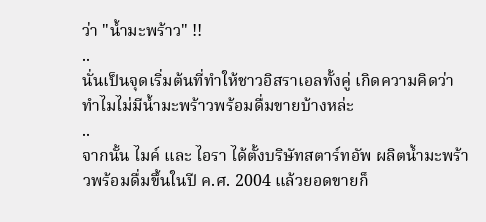ว่า "น้ำมะพร้าว" !!
..
นั่นเป็นจุดเริ่มต้นที่ทำให้ชาวอิสราเอลทั้งคู่ เกิดความคิดว่า ทำไมไม่มีน้ำมะพร้าวพร้อมดื่มขายบ้างหล่ะ
..
จากนั้น ไมค์ และ ไอรา ได้ตั้งบริษัทสตาร์ทอัพ ผลิตน้ำมะพร้าวพร้อมดื่มขึ้นในปี ค.ศ. 2004 แล้วยอดขายก็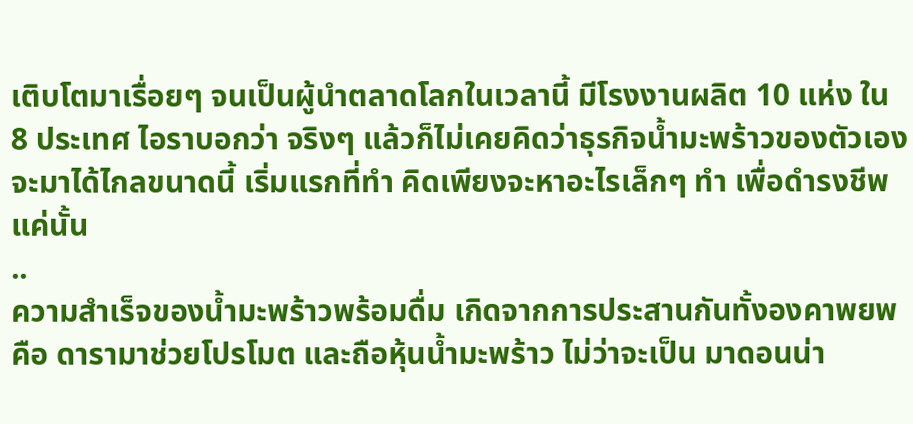เติบโตมาเรื่อยๆ จนเป็นผู้นำตลาดโลกในเวลานี้ มีโรงงานผลิต 10 แห่ง ใน 8 ประเทศ ไอราบอกว่า จริงๆ แล้วก็ไม่เคยคิดว่าธุรกิจน้ำมะพร้าวของตัวเองจะมาได้ไกลขนาดนี้ เริ่มแรกที่ทำ คิดเพียงจะหาอะไรเล็กๆ ทำ เพื่อดำรงชีพแค่นั้น
..
ความสำเร็จของน้ำมะพร้าวพร้อมดื่ม เกิดจากการประสานกันทั้งองคาพยพ คือ ดารามาช่วยโปรโมต และถือหุ้นน้ำมะพร้าว ไม่ว่าจะเป็น มาดอนน่า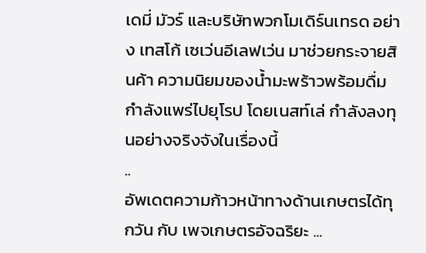เดมี่ มัวร์ และบริษัทพวกโมเดิร์นเทรด อย่าง เทสโก้ เซเว่นอีเลฟเว่น มาช่วยกระจายสินค้า ความนิยมของน้ำมะพร้าวพร้อมดื่มกำลังแพร่ไปยุโรป โดยเนสท์เล่ กำลังลงทุนอย่างจริงจังในเรื่องนี้
..
อัพเดตความก้าวหน้าทางด้านเกษตรได้ทุกวัน กับ เพจเกษตรอัจฉริยะ ...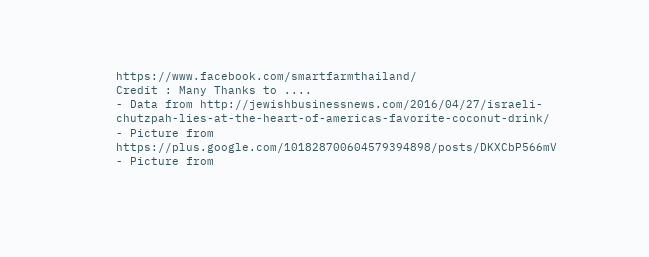https://www.facebook.com/smartfarmthailand/
Credit : Many Thanks to ....
- Data from http://jewishbusinessnews.com/2016/04/27/israeli-chutzpah-lies-at-the-heart-of-americas-favorite-coconut-drink/
- Picture from https://plus.google.com/101828700604579394898/posts/DKXCbP566mV
- Picture from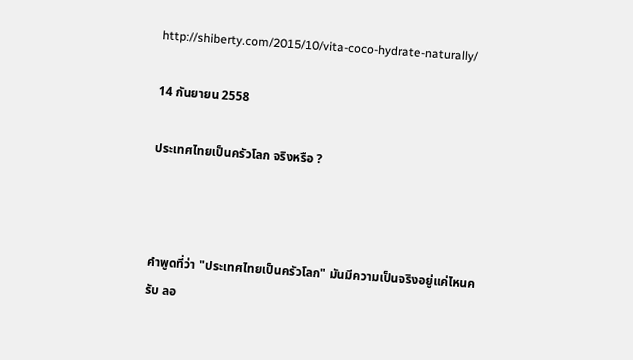http://shiberty.com/2015/10/vita-coco-hydrate-naturally/

14 กันยายน 2558

ประเทศไทยเป็นครัวโลก จริงหรือ ?



คำพูดที่ว่า "ประเทศไทยเป็นครัวโลก" มันมีความเป็นจริงอยู่แค่ไหนครับ ลอ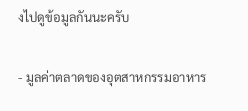งไปดูข้อมูลกันนะครับ

- มูลค่าตลาดของอุตสาหกรรมอาหาร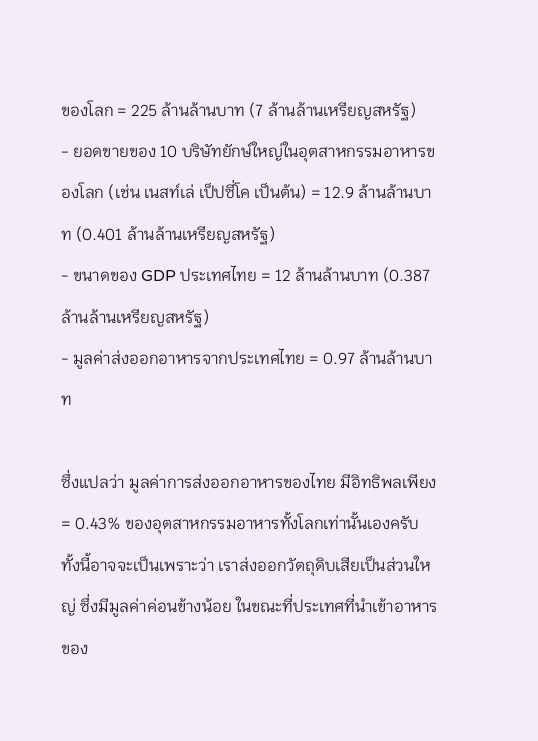ของโลก = 225 ล้านล้านบาท (7 ล้านล้านเหรียญสหรัฐ)
- ยอดขายของ 10 บริษัทยักษ์ใหญ่ในอุตสาหกรรมอาหารของโลก (เช่น เนสท์เล่ เป็ปซี่โค เป็นต้น) = 12.9 ล้านล้านบาท (0.401 ล้านล้านเหรียญสหรัฐ)
- ขนาดของ GDP ประเทศไทย = 12 ล้านล้านบาท (0.387 ล้านล้านเหรียญสหรัฐ)
- มูลค่าส่งออกอาหารจากประเทศไทย = 0.97 ล้านล้านบาท

ซึ่งแปลว่า มูลค่าการส่งออกอาหารของไทย มีอิทธิพลเพียง = 0.43% ของอุตสาหกรรมอาหารทั้งโลกเท่านั้นเองครับ ทั้งนี้อาจจะเป็นเพราะว่า เราส่งออกวัตถุดิบเสียเป็นส่วนใหญ่ ซึ่งมีมูลค่าค่อนข้างน้อย ในขณะที่ประเทศที่นำเข้าอาหารของ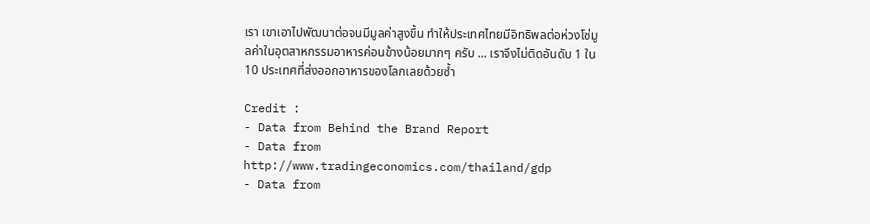เรา เขาเอาไปพัฒนาต่อจนมีมูลค่าสูงขึ้น ทำให้ประเทศไทยมีอิทธิพลต่อห่วงโซ่มูลค่าในอุตสาหกรรมอาหารค่อนข้างน้อยมากๆ ครับ ... เราจึงไม่ติดอันดับ 1 ใน 10 ประเทศที่ส่งออกอาหารของโลกเลยด้วยซ้ำ

Credit :
- Data from Behind the Brand Report
- Data from http://www.tradingeconomics.com/thailand/gdp
- Data from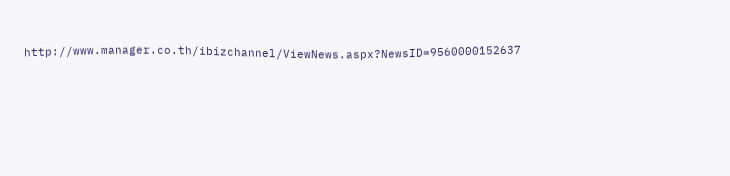http://www.manager.co.th/ibizchannel/ViewNews.aspx?NewsID=9560000152637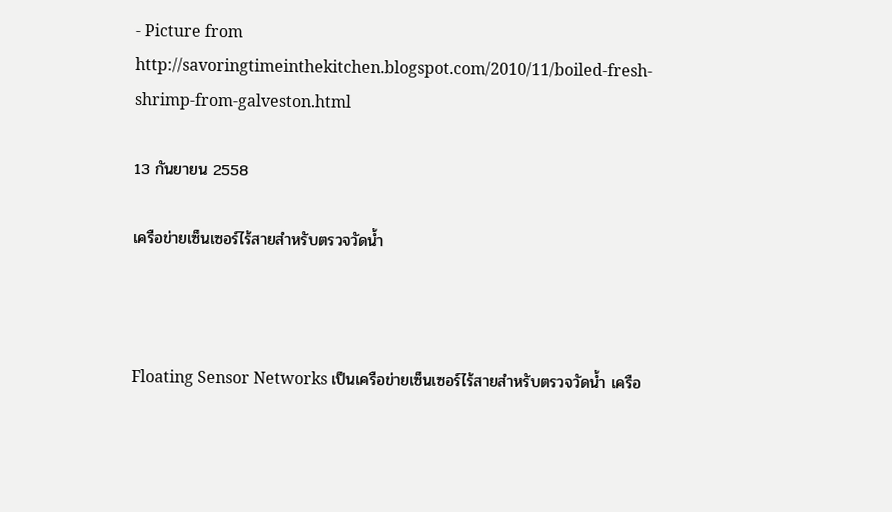- Picture from http://savoringtimeinthekitchen.blogspot.com/2010/11/boiled-fresh-shrimp-from-galveston.html

13 กันยายน 2558

เครือข่ายเซ็นเซอร์ไร้สายสำหรับตรวจวัดน้ำ



Floating Sensor Networks เป็นเครือข่ายเซ็นเซอร์ไร้สายสำหรับตรวจวัดน้ำ เครือ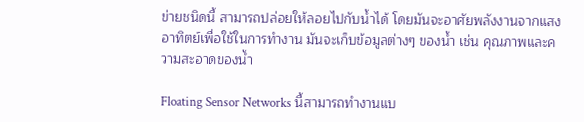ข่ายชนิดนี้ สามารถปล่อยให้ลอยไปกับน้ำได้ โดยมันจะอาศัยพลังงานจากแสงอาทิตย์เพื่อใช้ในการทำงาน มันจะเก็บข้อมูลต่างๆ ของน้ำ เช่น คุณภาพและความสะอาดของน้ำ

Floating Sensor Networks นี้สามารถทำงานแบ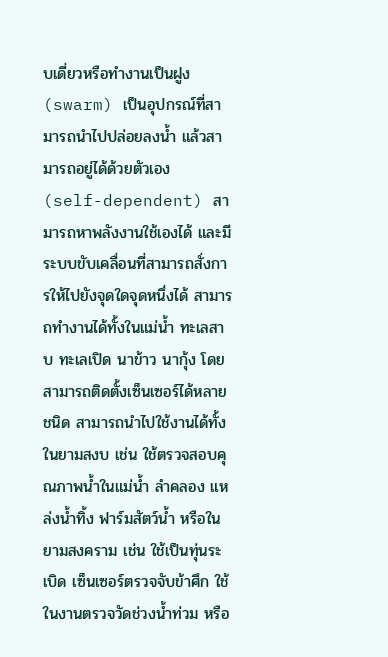บเดี่ยวหรือทำงานเป็นฝูง (swarm) เป็นอุปกรณ์ที่สามารถนำไปปล่อยลงน้ำ แล้วสามารถอยู่ได้ด้วยตัวเอง (self-dependent) สามารถหาพลังงานใช้เองได้ และมีระบบขับเคลื่อนที่สามารถสั่งการให้ไปยังจุดใดจุดหนึ่งได้ สามารถทำงานได้ทั้งในแม่น้ำ ทะเลสาบ ทะเลเปิด นาข้าว นากุ้ง โดยสามารถติดตั้งเซ็นเซอร์ได้หลายชนิด สามารถนำไปใช้งานได้ทั้งในยามสงบ เช่น ใช้ตรวจสอบคุณภาพน้ำในแม่น้ำ ลำคลอง แหล่งน้ำทิ้ง ฟาร์มสัตว์น้ำ หรือในยามสงคราม เช่น ใช้เป็นทุ่นระเบิด เซ็นเซอร์ตรวจจับข้าศึก ใช้ในงานตรวจวัดช่วงน้ำท่วม หรือ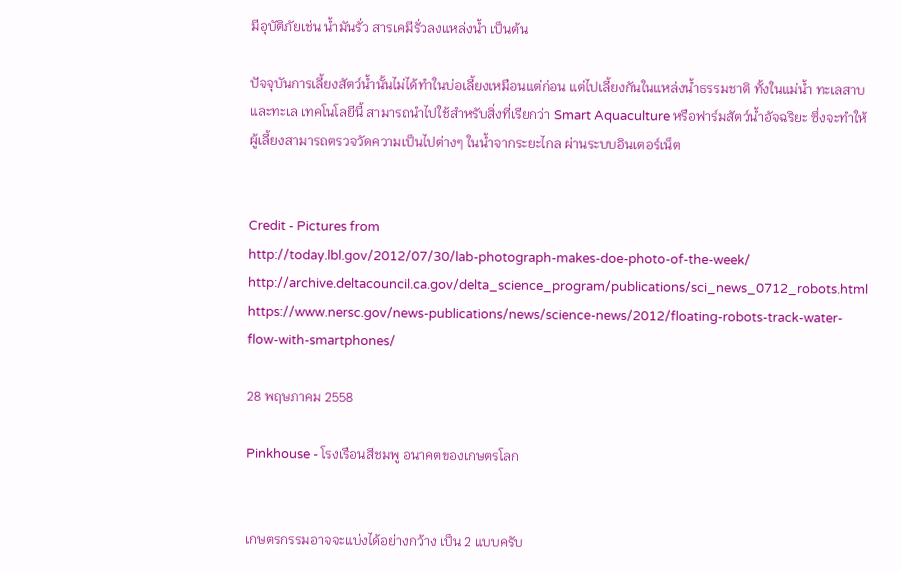มีอุบัติภัยเช่น น้ำมันรั่ว สารเคมีรั่วลงแหล่งน้ำ เป็นต้น

ปัจจุบันการเลี้ยงสัตว์น้ำนั้นไม่ได้ทำในบ่อเลี้ยงเหมือนแต่ก่อน แต่ไปเลี้ยงกันในแหล่งน้ำธรรมชาติ ทั้งในแม่น้ำ ทะเลสาบ และทะเล เทคโนโลยีนี้ สามารถนำไปใช้สำหรับสิ่งที่เรียกว่า Smart Aquaculture หรือฟาร์มสัตว์น้ำอัจฉริยะ ซึ่งจะทำให้ผู้เลี้ยงสามารถตรวจวัดความเป็นไปต่างๆ ในน้ำจากระยะไกล ผ่านระบบอินเตอร์เน็ต


Credit - Pictures from
http://today.lbl.gov/2012/07/30/lab-photograph-makes-doe-photo-of-the-week/
http://archive.deltacouncil.ca.gov/delta_science_program/publications/sci_news_0712_robots.html
https://www.nersc.gov/news-publications/news/science-news/2012/floating-robots-track-water-flow-with-smartphones/

28 พฤษภาคม 2558

Pinkhouse - โรงเรือนสีชมพู อนาคตของเกษตรโลก


เกษตรกรรมอาจจะแบ่งได้อย่างกว้าง เป็น 2 แบบครับ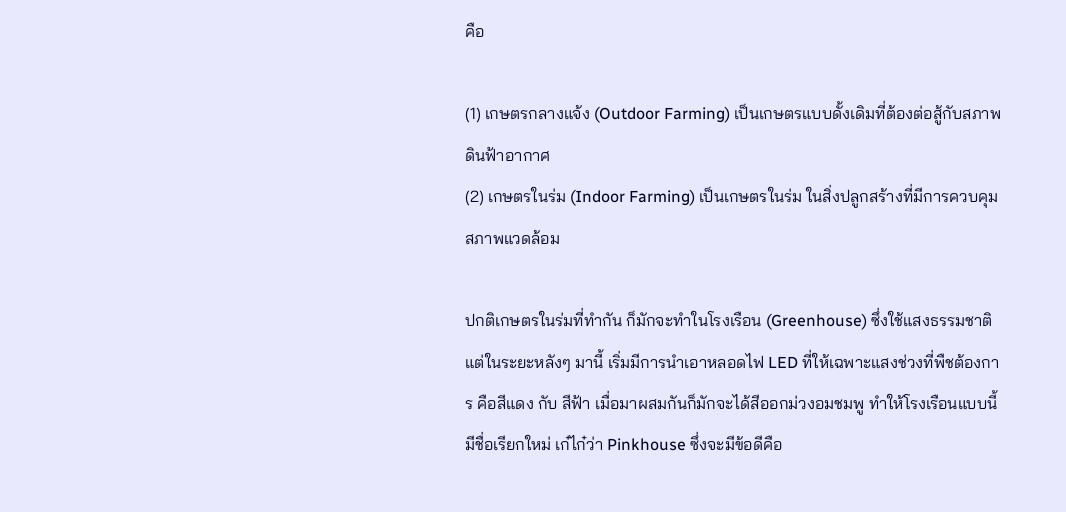คือ

(1) เกษตรกลางแจ้ง (Outdoor Farming) เป็นเกษตรแบบดั้งเดิมที่ต้องต่อสู้กับสภาพดินฟ้าอากาศ
(2) เกษตรในร่ม (Indoor Farming) เป็นเกษตรในร่ม ในสิ่งปลูกสร้างที่มีการควบคุมสภาพแวดล้อม

ปกติเกษตรในร่มที่ทำกัน ก็มักจะทำในโรงเรือน (Greenhouse) ซึ่งใช้แสงธรรมชาติ แต่ในระยะหลังๆ มานี้ เริ่มมีการนำเอาหลอดไฟ LED ที่ให้เฉพาะแสงช่วงที่พืชต้องการ คือสีแดง กับ สีฟ้า เมื่อมาผสมกันก็มักจะได้สีออกม่วงอมชมพู ทำให้โรงเรือนแบบนี้มีชื่อเรียกใหม่ เก๋ไก๋ว่า Pinkhouse ซึ่งจะมีข้อดีคือ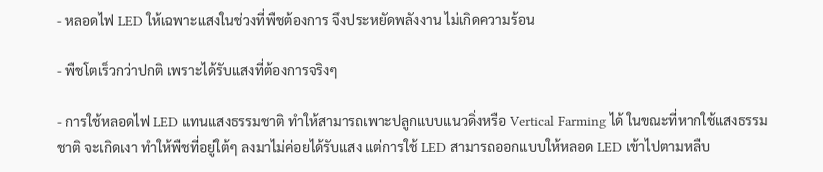- หลอดไฟ LED ให้เฉพาะแสงในช่วงที่พืชต้องการ จึงประหยัดพลังงาน ไม่เกิดความร้อน

- พืชโตเร็วกว่าปกติ เพราะได้รับแสงที่ต้องการจริงๆ

- การใช้หลอดไฟ LED แทนแสงธรรมชาติ ทำให้สามารถเพาะปลูกแบบแนวดิ่งหรือ Vertical Farming ได้ ในขณะที่หากใช้แสงธรรมชาติ จะเกิดเงา ทำให้พืชที่อยู่ใต้ๆ ลงมาไม่ค่อยได้รับแสง แต่การใช้ LED สามารถออกแบบให้หลอด LED เข้าไปตามหลืบ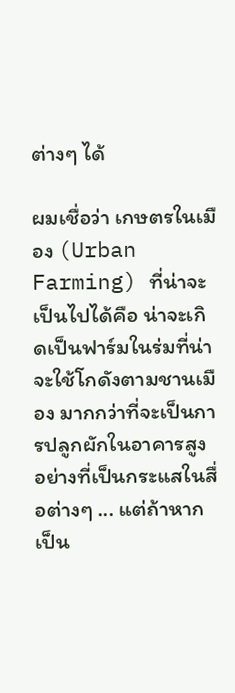ต่างๆ ได้

ผมเชื่อว่า เกษตรในเมือง (Urban Farming) ที่น่าจะเป็นไปได้คือ น่าจะเกิดเป็นฟาร์มในร่มที่น่าจะใช้โกดังตามชานเมือง มากกว่าที่จะเป็นการปลูกผักในอาคารสูง อย่างที่เป็นกระแสในสื่อต่างๆ ... แต่ถ้าหากเป็น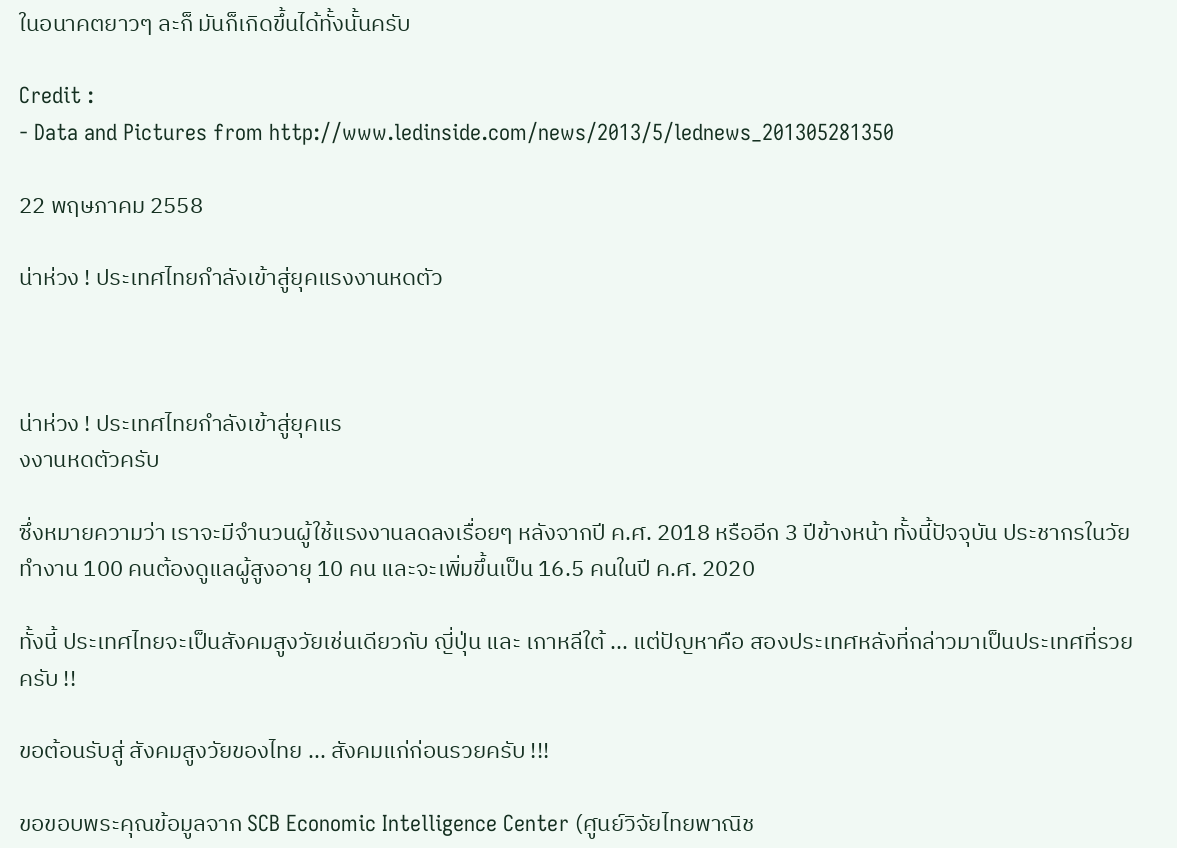ในอนาคตยาวๆ ละก็ มันก็เกิดขึ้นได้ทั้งนั้นครับ

Credit :
- Data and Pictures from http://www.ledinside.com/news/2013/5/lednews_201305281350

22 พฤษภาคม 2558

น่าห่วง ! ประเทศไทยกำลังเข้าสู่ยุคแรงงานหดตัว



น่าห่วง ! ประเทศไทยกำลังเข้าสู่ยุคแร
งงานหดตัวครับ

ซึ่งหมายความว่า เราจะมีจำนวนผู้ใช้แรงงานลดลงเรื่อยๆ หลังจากปี ค.ศ. 2018 หรืออีก 3 ปีข้างหน้า ทั้งนี้ปัจจุบัน ประชากรในวัยทำงาน 100 คนต้องดูแลผู้สูงอายุ 10 คน และจะเพิ่มขึ้นเป็น 16.5 คนในปี ค.ศ. 2020

ทั้งนี้ ประเทศไทยจะเป็นสังคมสูงวัยเช่นเดียวกับ ญี่ปุ่น และ เกาหลีใต้ ... แต่ปัญหาคือ สองประเทศหลังที่กล่าวมาเป็นประเทศที่รวยครับ !!

ขอต้อนรับสู่ สังคมสูงวัยของไทย ... สังคมแก่ก่อนรวยครับ !!!

ขอขอบพระคุณข้อมูลจาก SCB Economic Intelligence Center (ศูนย์วิจัยไทยพาณิช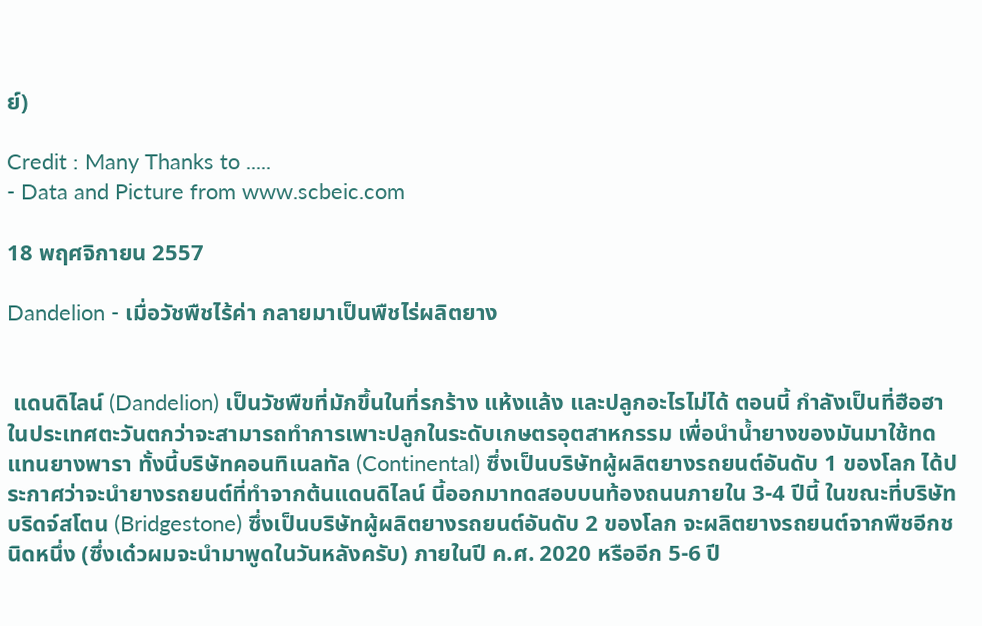ย์)

Credit : Many Thanks to .....
- Data and Picture from www.scbeic.com

18 พฤศจิกายน 2557

Dandelion - เมื่อวัชพืชไร้ค่า กลายมาเป็นพืชไร่ผลิตยาง


 แดนดิไลน์ (Dandelion) เป็นวัชพืขที่มักขึ้นในที่รกร้าง แห้งแล้ง และปลูกอะไรไม่ได้ ตอนนี้ กำลังเป็นที่ฮือฮาในประเทศตะวันตกว่าจะสามารถทำการเพาะปลูกในระดับเกษตรอุตสาหกรรม เพื่อนำน้ำยางของมันมาใช้ทดแทนยางพารา ทั้งนี้บริษัทคอนทิเนลทัล (Continental) ซึ่งเป็นบริษัทผู้ผลิตยางรถยนต์อันดับ 1 ของโลก ได้ประกาศว่าจะนำยางรถยนต์ที่ทำจากต้นแดนดิไลน์ นี้ออกมาทดสอบบนท้องถนนภายใน 3-4 ปีนี้ ในขณะที่บริษัทบริดจ์สโตน (Bridgestone) ซึ่งเป็นบริษัทผู้ผลิตยางรถยนต์อันดับ 2 ของโลก จะผลิตยางรถยนต์จากพืชอีกชนิดหนึ่ง (ซึ่งเด๋วผมจะนำมาพูดในวันหลังครับ) ภายในปี ค.ศ. 2020 หรืออีก 5-6 ปี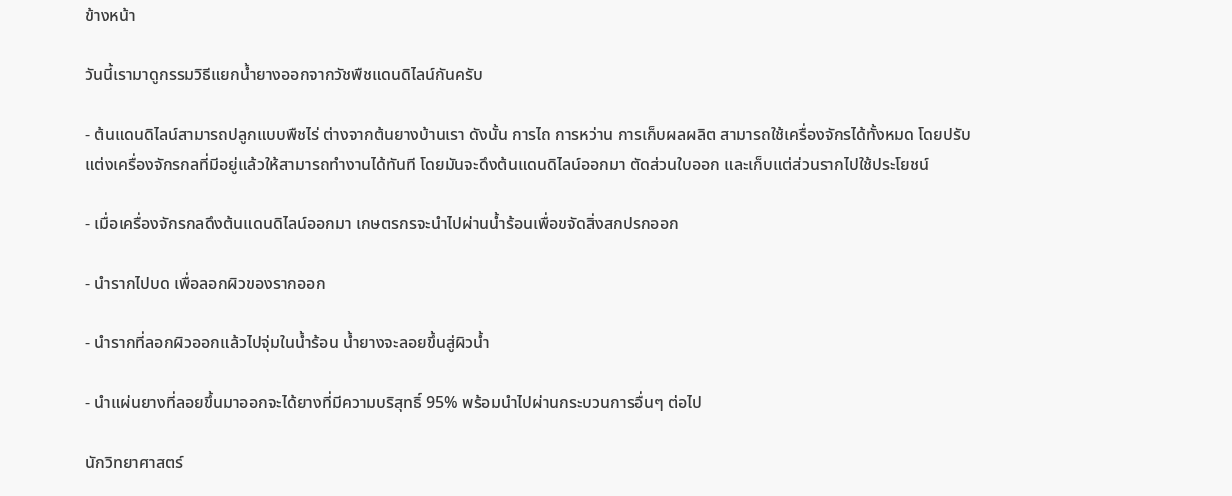ข้างหน้า

วันนี้เรามาดูกรรมวิธีแยกน้ำยางออกจากวัชพืชแดนดิไลน์กันครับ

- ต้นแดนดิไลน์สามารถปลูกแบบพืชไร่ ต่างจากต้นยางบ้านเรา ดังนั้น การไถ การหว่าน การเก็บผลผลิต สามารถใช้เครื่องจักรได้ทั้งหมด โดยปรับแต่งเครื่องจักรกลที่มีอยู่แล้วให้สามารถทำงานได้ทันที โดยมันจะดึงต้นแดนดิไลน์ออกมา ตัดส่วนใบออก และเก็บแต่ส่วนรากไปใช้ประโยชน์

- เมื่อเครื่องจักรกลดึงต้นแดนดิไลน์ออกมา เกษตรกรจะนำไปผ่านน้ำร้อนเพื่อขจัดสิ่งสกปรกออก

- นำรากไปบด เพื่อลอกผิวของรากออก

- นำรากที่ลอกผิวออกแล้วไปจุ่มในน้ำร้อน น้ำยางจะลอยขึ้นสู่ผิวน้ำ

- นำแผ่นยางที่ลอยขึ้นมาออกจะได้ยางที่มีความบริสุทธิ์ 95% พร้อมนำไปผ่านกระบวนการอื่นๆ ต่อไป

นักวิทยาศาสตร์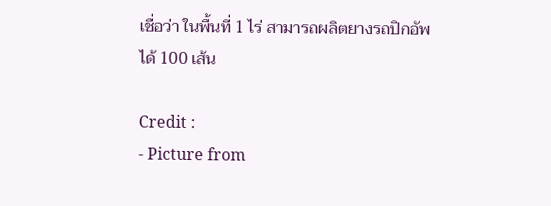เชื่อว่า ในพื้นที่ 1 ไร่ สามารถผลิตยางรถปิกอัพได้ 100 เส้น

Credit :
- Picture from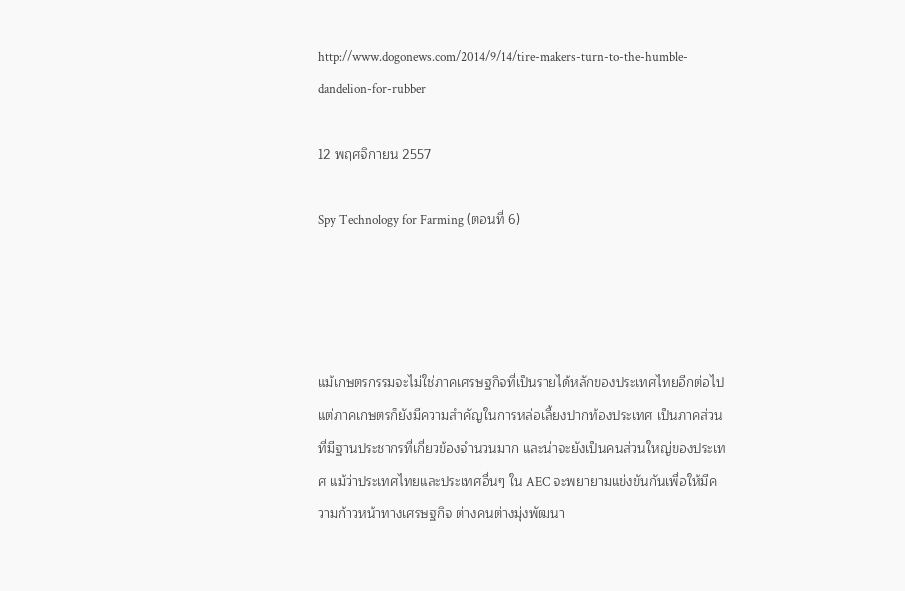http://www.dogonews.com/2014/9/14/tire-makers-turn-to-the-humble-dandelion-for-rubber

12 พฤศจิกายน 2557

Spy Technology for Farming (ตอนที่ 6)




แม้เกษตรกรรมจะไม่ใช่ภาคเศรษฐกิจที่เป็นรายได้หลักของประเทศไทยอีกต่อไป แต่ภาคเกษตรก็ยังมีความสำคัญในการหล่อเลี้ยงปากท้องประเทศ เป็นภาคส่วนที่มีฐานประชากรที่เกี่ยวข้องจำนวนมาก และน่าจะยังเป็นคนส่วนใหญ่ของประเทศ แม้ว่าประเทศไทยและประเทศอื่นๆ ใน AEC จะพยายามแข่งขันกันเพื่อให้มีความก้าวหน้าทางเศรษฐกิจ ต่างคนต่างมุ่งพัฒนา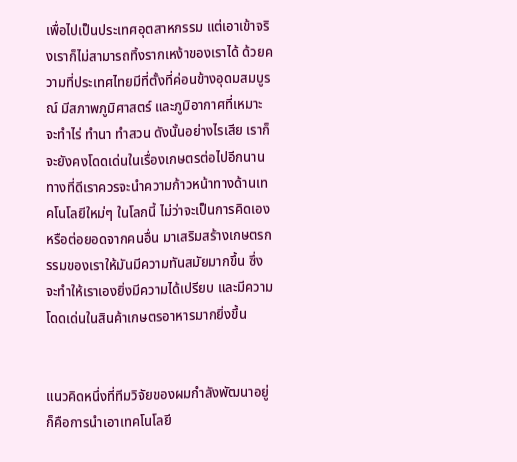เพื่อไปเป็นประเทศอุตสาหกรรม แต่เอาเข้าจริงเราก็ไม่สามารถทิ้งรากเหง้าของเราได้ ด้วยความที่ประเทศไทยมีที่ตั้งที่ค่อนข้างอุดมสมบูรณ์ มีสภาพภูมิศาสตร์ และภูมิอากาศที่เหมาะจะทำไร่ ทำนา ทำสวน ดังนั้นอย่างไรเสีย เราก็จะยังคงโดดเด่นในเรื่องเกษตรต่อไปอีกนาน ทางที่ดีเราควรจะนำความก้าวหน้าทางด้านเทคโนโลยีใหม่ๆ ในโลกนี้ ไม่ว่าจะเป็นการคิดเอง หรือต่อยอดจากคนอื่น มาเสริมสร้างเกษตรกรรมของเราให้มันมีความทันสมัยมากขึ้น ซึ่งจะทำให้เราเองยิ่งมีความได้เปรียบ และมีความโดดเด่นในสินค้าเกษตรอาหารมากยิ่งขึ้น


แนวคิดหนึ่งที่ทีมวิจัยของผมกำลังพัฒนาอยู่ ก็คือการนำเอาเทคโนโลยี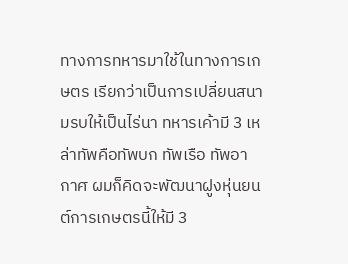ทางการทหารมาใช้ในทางการเกษตร เรียกว่าเป็นการเปลี่ยนสนามรบให้เป็นไร่นา ทหารเค้ามี 3 เหล่าทัพคือทัพบก ทัพเรือ ทัพอากาศ ผมก็คิดจะพัฒนาฝูงหุ่นยนต์การเกษตรนี้ให้มี 3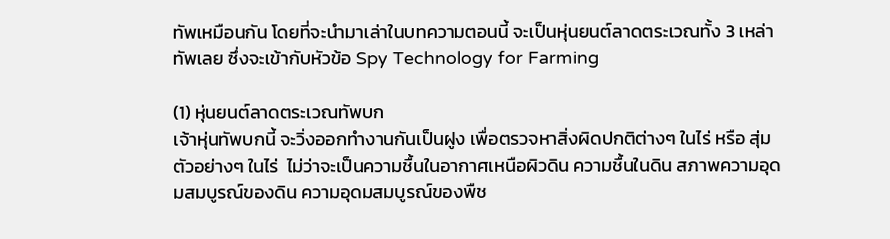ทัพเหมือนกัน โดยที่จะนำมาเล่าในบทความตอนนี้ จะเป็นหุ่นยนต์ลาดตระเวณทั้ง 3 เหล่าทัพเลย ซึ่งจะเข้ากับหัวข้อ Spy Technology for Farming

(1) หุ่นยนต์ลาดตระเวณทัพบก
เจ้าหุ่นทัพบกนี้ จะวิ่งออกทำงานกันเป็นฝูง เพื่อตรวจหาสิ่งผิดปกติต่างๆ ในไร่ หรือ สุ่มตัวอย่างๆ ในไร่  ไม่ว่าจะเป็นความชื้นในอากาศเหนือผิวดิน ความชื้นในดิน สภาพความอุดมสมบูรณ์ของดิน ความอุดมสมบูรณ์ของพืช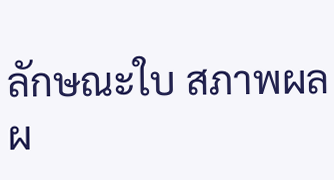ลักษณะใบ สภาพผลผ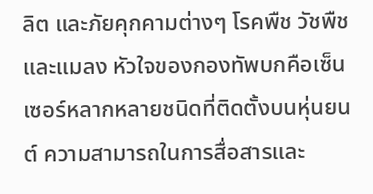ลิต และภัยคุกคามต่างๆ โรคพืช วัชพืช และแมลง หัวใจของกองทัพบกคือเซ็นเซอร์หลากหลายชนิดที่ติดตั้งบนหุ่นยนต์ ความสามารถในการสื่อสารและ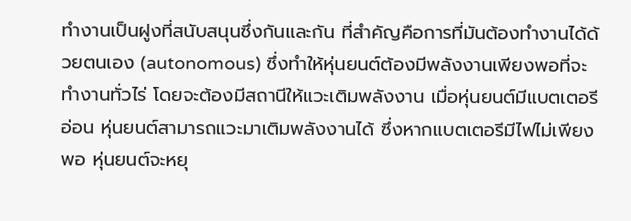ทำงานเป็นฝูงที่สนับสนุนซึ่งกันและกัน ที่สำคัญคือการที่มันต้องทำงานได้ด้วยตนเอง (autonomous) ซึ่งทำให้หุ่นยนต์ต้องมีพลังงานเพียงพอที่จะทำงานทั่วไร่ โดยจะต้องมีสถานีให้แวะเติมพลังงาน เมื่อหุ่นยนต์มีแบตเตอรีอ่อน หุ่นยนต์สามารถแวะมาเติมพลังงานได้ ซึ่งหากแบตเตอรีมีไฟไม่เพียงพอ หุ่นยนต์จะหยุ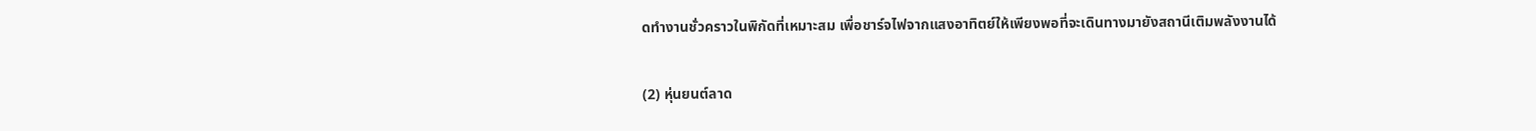ดทำงานชั่วคราวในพิกัดที่เหมาะสม เพื่อชาร์จไฟจากแสงอาทิตย์ให้เพียงพอที่จะเดินทางมายังสถานีเติมพลังงานได้

(2) หุ่นยนต์ลาด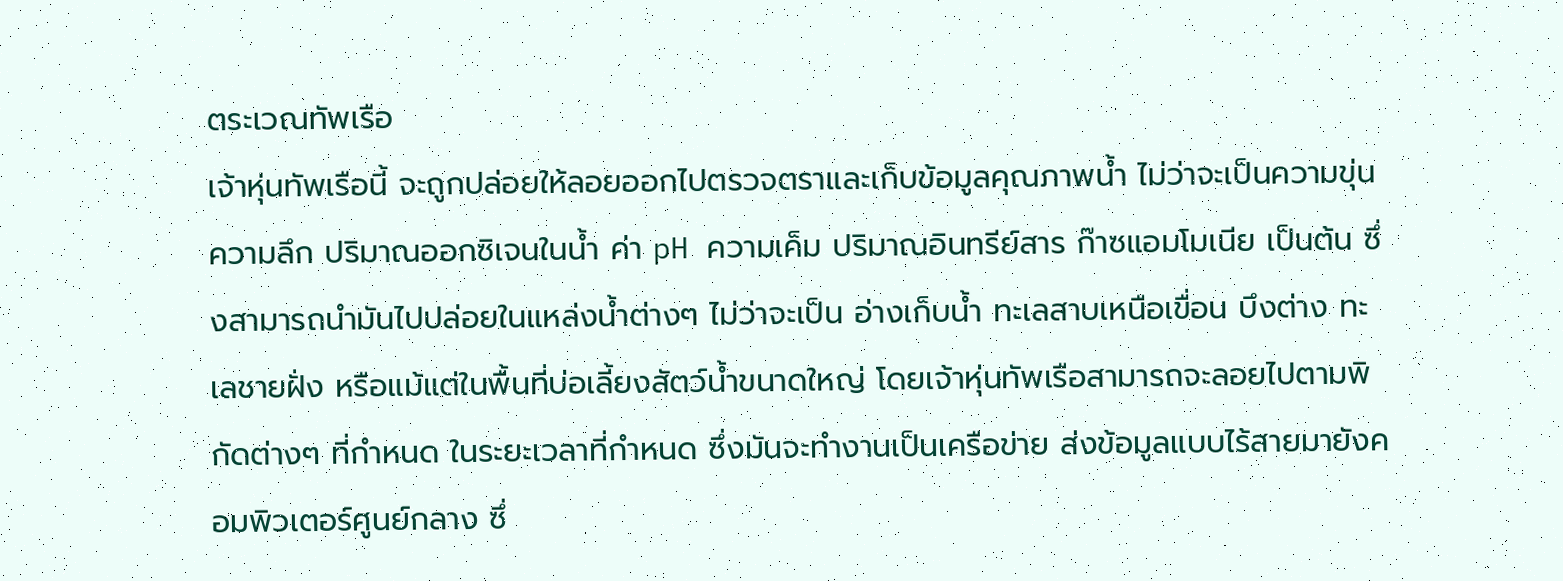ตระเวณทัพเรือ
เจ้าหุ่นทัพเรือนี้ จะถูกปล่อยให้ลอยออกไปตรวจตราและเก็บข้อมูลคุณภาพน้ำ ไม่ว่าจะเป็นความขุ่น ความลึก ปริมาณออกซิเจนในน้ำ ค่า pH ความเค็ม ปริมาณอินทรีย์สาร ก๊าซแอมโมเนีย เป็นต้น ซึ่งสามารถนำมันไปปล่อยในแหล่งน้ำต่างๆ ไม่ว่าจะเป็น อ่างเก็บน้ำ ทะเลสาบเหนือเขื่อน บึงต่าง ทะเลชายฝั่ง หรือแม้แต่ในพื้นที่บ่อเลี้ยงสัตว์น้ำขนาดใหญ่ โดยเจ้าหุ่นทัพเรือสามารถจะลอยไปตามพิกัดต่างๆ ที่กำหนด ในระยะเวลาที่กำหนด ซึ่งมันจะทำงานเป็นเครือข่าย ส่งข้อมูลแบบไร้สายมายังคอมพิวเตอร์ศูนย์กลาง ซึ่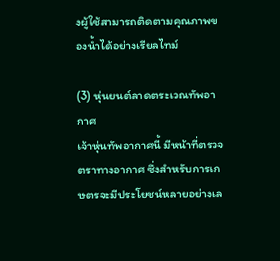งผู้ใช้สามารถติดตามคุณภาพของน้ำได้อย่างเรียลไทม์

(3) หุ่นยนต์ลาดตระเวณทัพอากาศ
เจ้าหุ่นทัพอากาศนี้ มีหน้าที่ตรวจตราทางอากาศ ซึ่งสำหรับการเกษตรจะมีประโยชน์หลายอย่างเล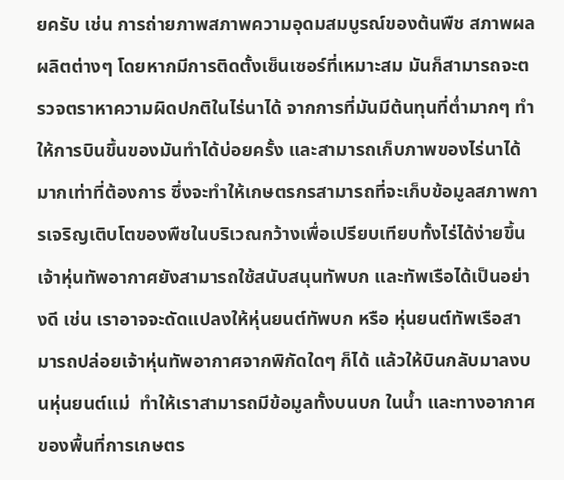ยครับ เช่น การถ่ายภาพสภาพความอุดมสมบูรณ์ของต้นพืช สภาพผลผลิตต่างๆ โดยหากมีการติดตั้งเซ็นเซอร์ที่เหมาะสม มันก็สามารถจะตรวจตราหาความผิดปกติในไร่นาได้ จากการที่มันมีต้นทุนที่ต่ำมากๆ ทำให้การบินขึ้นของมันทำได้บ่อยครั้ง และสามารถเก็บภาพของไร่นาได้มากเท่าที่ต้องการ ซึ่งจะทำให้เกษตรกรสามารถที่จะเก็บข้อมูลสภาพการเจริญเติบโตของพืชในบริเวณกว้างเพื่อเปรียบเทียบทั้งไร่ได้ง่ายขึ้น เจ้าหุ่นทัพอากาศยังสามารถใช้สนับสนุนทัพบก และทัพเรือได้เป็นอย่างดี เช่น เราอาจจะดัดแปลงให้หุ่นยนต์ทัพบก หรือ หุ่นยนต์ทัพเรือสามารถปล่อยเจ้าหุ่นทัพอากาศจากพิกัดใดๆ ก็ได้ แล้วให้บินกลับมาลงบนหุ่นยนต์แม่  ทำให้เราสามารถมีข้อมูลทั้งบนบก ในน้ำ และทางอากาศของพื้นที่การเกษตร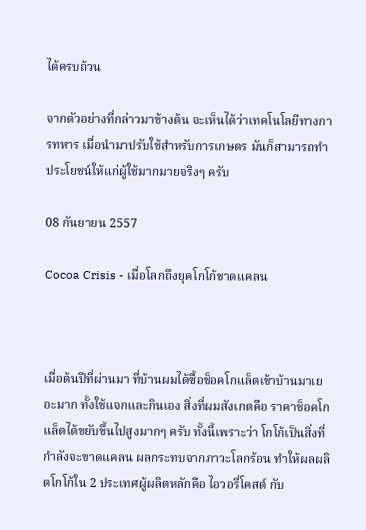ได้ครบถ้วน

จากตัวอย่างที่กล่าวมาข้างต้น จะเห็นได้ว่าเทคโนโลยีทางการทหาร เมื่อนำมาปรับใช้สำหรับการเกษตร มันก็สามารถทำประโยชน์ให้แก่ผู้ใช้มากมายจริงๆ ครับ

08 กันยายน 2557

Cocoa Crisis - เมื่อโลกถึงยุคโกโก้ขาดแคลน



เมื่อต้นปีที่ผ่านมา ที่บ้านผมได้ซื้อช็อคโกแล็ตเข้าบ้านมาเยอะมาก ทั้งใช้แจกและกินเอง สิ่งที่ผมสังเกตคือ ราคาช็อคโกแล็ตได้ขยับขึ้นไปสูงมากๆ ครับ ทั้งนี้เพราะว่า โกโก้เป็นสิ่งที่กำลังจะขาดแคลน ผลกระทบจากภาวะโลกร้อน ทำให้ผลผลิตโกโก้ใน 2 ประเทศผู้ผลิตหลักคือ ไอวอรี่โคสต์ กับ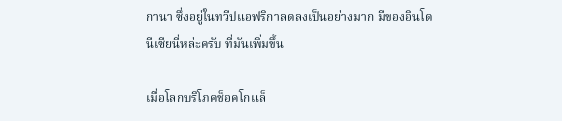กานา ซึ่งอยู่ในทวีปแอฟริกาลดลงเป็นอย่างมาก มีของอินโดนีเซียนี่หล่ะครับ ที่มันเพิ่มขึ้น

เมื่อโลกบริโภคช็อคโกแล็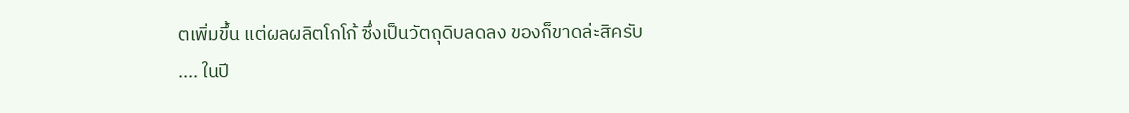ตเพิ่มขึ้น แต่ผลผลิตโกโก้ ซึ่งเป็นวัตถุดิบลดลง ของก็ขาดล่ะสิครับ .... ในปี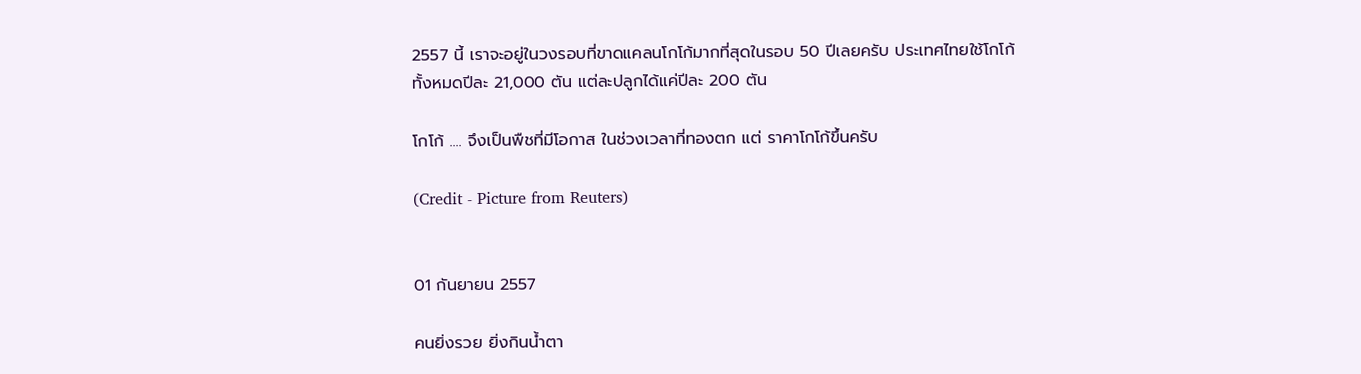2557 นี้ เราจะอยู่ในวงรอบที่ขาดแคลนโกโก้มากที่สุดในรอบ 50 ปีเลยครับ ประเทศไทยใช้โกโก้ทั้งหมดปีละ 21,000 ตัน แต่ละปลูกได้แค่ปีละ 200 ตัน

โกโก้ .... จึงเป็นพืชที่มีโอกาส ในช่วงเวลาที่ทองตก แต่ ราคาโกโก้ขึ้นครับ

(Credit - Picture from Reuters)


01 กันยายน 2557

คนยิ่งรวย ยิ่งกินน้ำตา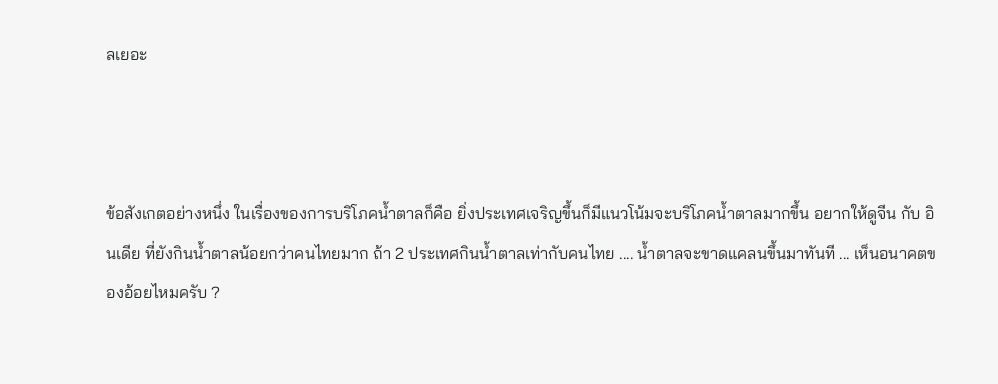ลเยอะ



ข้อสังเกตอย่างหนึ่ง ในเรื่องของการบริโภคน้ำตาลก็คือ ยิ่งประเทศเจริญขึ้นก็มีแนวโน้มจะบริโภคน้ำตาลมากขึ้น อยากให้ดูจีน กับ อินเดีย ที่ยังกินน้ำตาลน้อยกว่าคนไทยมาก ถ้า 2 ประเทศกินน้ำตาลเท่ากับคนไทย .... น้ำตาลจะขาดแคลนขึ้นมาทันที ... เห็นอนาคตของอ้อยไหมครับ ?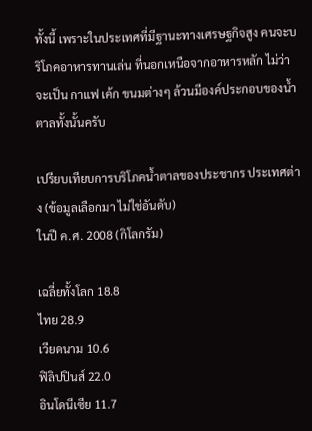ทั้งนี้ เพราะในประเทศที่มีฐานะทางเศรษฐกิจสูง คนจะบริโภคอาหารทานเล่น ที่นอกเหนือจากอาหารหลัก ไม่ว่าจะเป็น กาแฟ เค้ก ขนมต่างๆ ล้วนมีองค์ประกอบของน้ำตาลทั้งนั้นครับ

เปรียบเทียบการบริโภคน้ำตาลของประชากร ประเทศต่าง (ข้อมูลเลือกมา ไม่ใช่อันดับ)
ในปี ค.ศ. 2008 (กิโลกรัม)

เฉลี่ยทั้งโลก 18.8
ไทย 28.9
เวียดนาม 10.6
ฟิลิปปินส์ 22.0
อินโดนีเซีย 11.7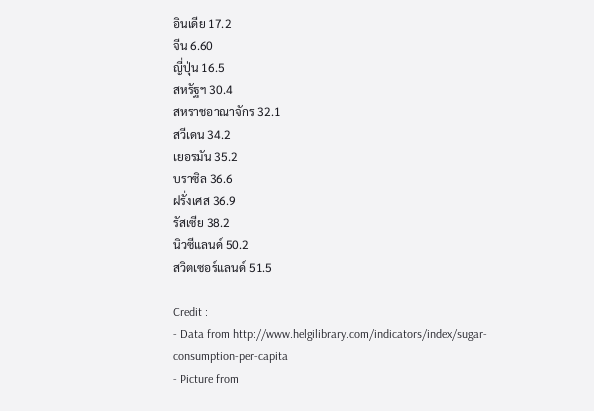อินเดีย 17.2
จีน 6.60
ญี่ปุ่น 16.5
สหรัฐฯ 30.4
สหราชอาณาจักร 32.1
สวีเดน 34.2
เยอรมัน 35.2
บราซิล 36.6
ฝรั่งเศส 36.9
รัสเซีย 38.2
นิวซีแลนด์ 50.2
สวิตเซอร์แลนด์ 51.5

Credit :
- Data from http://www.helgilibrary.com/indicators/index/sugar-consumption-per-capita
- Picture from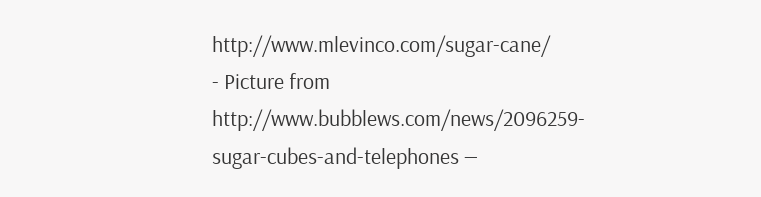http://www.mlevinco.com/sugar-cane/
- Picture from http://www.bubblews.com/news/2096259-sugar-cubes-and-telephones —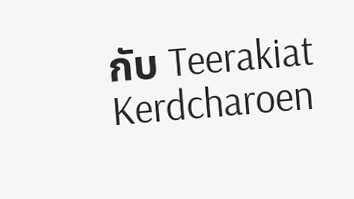กับ Teerakiat Kerdcharoen